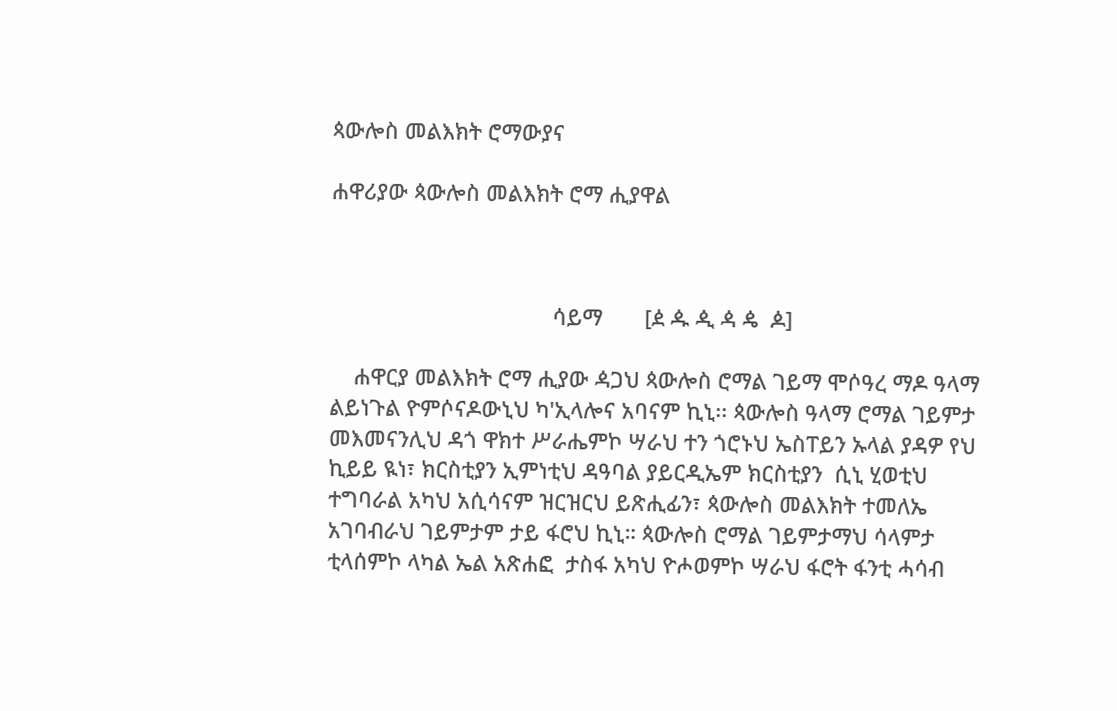ጳውሎስ መልእክት ሮማውያና

ሐዋሪያው ጳውሎስ መልእክት ሮማ ሒያዋል



                                     ሳይማ       [ዸ ዹ ዺ ዻ ዼ  ዾ]

    ሐዋርያ መልእክት ሮማ ሒያው ዻጋህ ጳውሎስ ሮማል ገይማ ሞሶዓረ ማዶ ዓላማ ልይነጉል ዮምሶናዶውኒህ ካ'ኢላሎና አባናም ኪኒ፡፡ ጳውሎስ ዓላማ ሮማል ገይምታ መእመናንሊህ ዳጎ ዋክተ ሥራሔምኮ ሣራህ ተን ጎሮኑህ ኤስፐይን ኡላል ያዳዎ የህ ኪይይ ዪነ፣ ክርስቲያን ኢምነቲህ ዳዓባል ያይርዲኤም ክርስቲያን  ሲኒ ሂወቲህ ተግባራል አካህ አሲሳናም ዝርዝርህ ይጽሒፊን፣ ጳውሎስ መልእክት ተመለኤ አገባብራህ ገይምታም ታይ ፋሮህ ኪኒ። ጳውሎስ ሮማል ገይምታማህ ሳላምታ ቲላሰምኮ ላካል ኤል አጽሐፎ  ታስፋ አካህ ዮሖወምኮ ሣራህ ፋሮት ፋንቲ ሓሳብ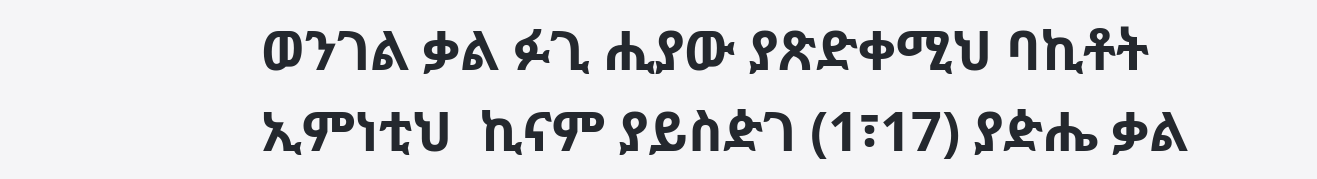ወንገል ቃል ፉጊ ሒያው ያጽድቀሚህ ባኪቶት ኢምነቲህ  ኪናም ያይስዽገ (1፣17) ያዽሔ ቃል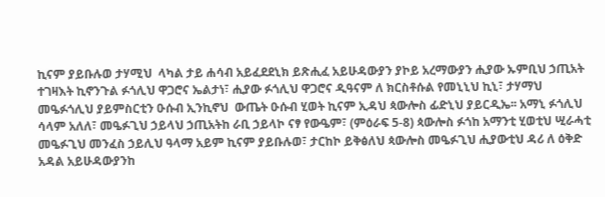ኪናም ያይቡሉወ ታሃሚህ  ላካል ታይ ሐሳብ አይፈደደኒክ ይጽሒፈ አይሁዳውያን ያኮይ አረማውያን ሒያው ኡምቢህ ኃጢአት ተገዛእት ኪኖንጉል ፉጎሊህ ዋጋሮና ኤልታነ፣ ሒያው ፉጎሊህ ዋጋሮና ዲዓናም ለ ክርስቶሱል የመኒኒህ ኪኒ፣ ታሃማህ መዔፉጎሊህ ያይምስርቲን ዑሱብ ኢንኪኖህ  ውጤት ዑሱብ ሂወት ኪናም ኢዳህ ጳውሎስ ፊድኒህ ያይርዲኤ፡፡ አማኒ ፉጎሊህ ሳላም አለለ፣ መዔፉጊህ ኃይላህ ኃጢአትከ ራቢ ኃይላኮ ናፃ የውዔም፣ (ምዕራፍ 5-8) ጳውሎስ ፉጎከ አማንቲ ሂወቲህ ሢራሓቲ መዔፉጊህ መንፈስ ኃይሊህ ዓላማ አይም ኪናም ያይቡሉወ፣ ታርከኮ ይቅፅለህ ጳውሎስ መዔፉጊህ ሒያውቲህ ዳሪ ለ ዕቅድ አዳል አይሁዳውያንከ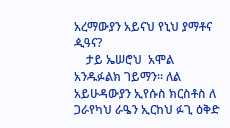አረማውያን አይናህ የኒህ ያማቶና  ዺዓና?
    ታይ ኤሠሮህ  አሞል አንዱፉልክ ገይማን፡፡ ለል አይሁዳውያን ኢየሱስ ክርስቶስ ለ ጋራየካህ ራዔን ኢርከህ ፉጊ ዕቅድ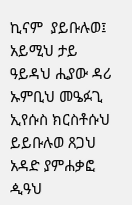ኪናም  ያይቡሉወ፤ አይሚህ ታይ ዓይዳህ ሒያው ዳሪ ኡምቢህ መዔፉጊ ኢየሱስ ክርስቶሱህ ይይቡሉወ ጸጋህ አዳድ ያምሐቃፎ ዺዓህ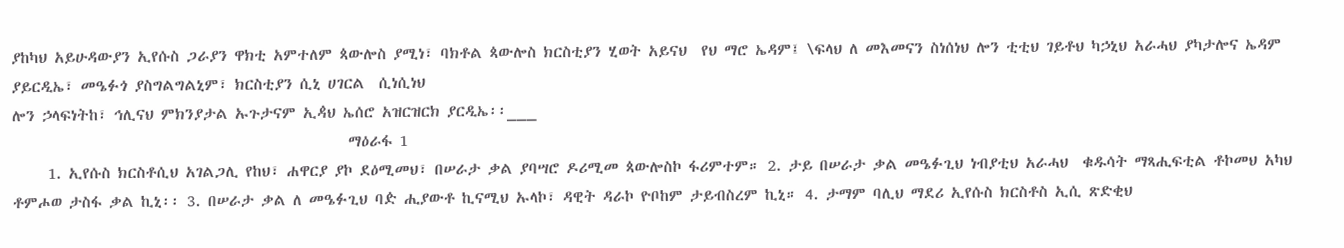ያከካህ አይሁዳውያን ኢየሱስ ጋራያን ዋክቲ አምተለም ጳውሎስ ያሚነ፣ ባክቶል ጳውሎስ ክርስቲያን ሂወት አይናህ  የህ ማሮ ኤዳም፤ \ፍላህ ለ መእመናን ስነሰነህ ሎን ቲቲህ ገይቶህ ካኃኒህ አራሓህ ያካታሎና ኤዳም ያይርዲኤ፣ መዔፉጎ ያስግልግልኒም፣ ክርስቲያን ሲኒ ሀገርል  ሲነሲነህ
ሎን ኃላፍነትከ፣ ኅሊናህ ምክንያታል ኡጉታናም ኢዻህ ኤሰሮ አዝርዝርክ ያርዲኤ፡፡___
                                                ማዕራፋ 1
     1. ኢየሱስ ክርስቶሲህ አገልጋሊ የከህ፣ ሐዋርያ ያኮ ደዕሚመህ፣ በሠራታ ቃል ያባሣሮ ዶሪሚመ ጳውሎስኮ ፋሪምተም። 2. ታይ በሠራታ ቃል መዔፉጊህ ነብያቲህ አራሓህ  ቁዱሳት ማጻሒፍቲል ቶኮመህ አካህ ቶምሖወ ታስፋ ቃል ኪኒ፡፡ 3. በሠራታ ቃል ለ መዔፉጊህ ባዽ ሒያውቶ ኪናሚህ ኡላኮ፣ ዳዊት ዳራኮ ዮቦከም ታይብስረም ኪኒ። 4. ታማም ባሊህ ማደሪ ኢየሱስ ክርስቶስ ኢሲ ጽድቂህ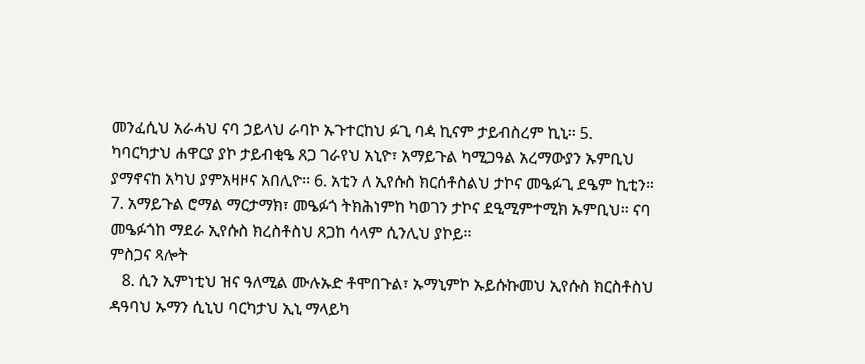መንፈሲህ አራሓህ ናባ ኃይላህ ራባኮ ኡጉተርከህ ፉጊ ባዻ ኪናም ታይብስረም ኪኒ፡፡ 5. ካባርካታህ ሐዋርያ ያኮ ታይብቂዔ ጸጋ ገራየህ አኒዮ፣ አማይጉል ካሚጋዓል አረማውያን ኡምቢህ ያማኖናከ አካህ ያምአዛዞና አበሊዮ፡፡ 6. አቲን ለ ኢየሱስ ክርሰቶስልህ ታኮና መዔፉጊ ደዔም ኪቲን። 7. አማይጉል ሮማል ማርታማክ፣ መዔፉጎ ትክሕነምከ ካወገን ታኮና ደዒሚምተሚክ ኡምቢህ፡፡ ናባ መዔፉጎከ ማደራ ኢየሱስ ክረስቶስህ ጸጋከ ሳላም ሲንሊህ ያኮይ፡፡
ምስጋና ጻሎት
   8. ሲን ኢምነቲህ ዝና ዓለሚል ሙሉኡድ ቶሞበጉል፣ ኡማኒምኮ ኡይሱኩመህ ኢየሱስ ክርስቶስህ ዳዓባህ ኡማን ሲኒህ ባርካታህ ኢኒ ማላይካ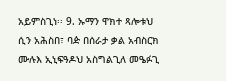አይምስጊነ፡፡ 9. ኡማን ዋክተ ጻሎቱህ ሲን አሕስበ፣ ባዽ በሰራታ ቃል አብስርክ ሙሉእ ኢኒፍዓዶህ አስግልጊለ መዔፉጊ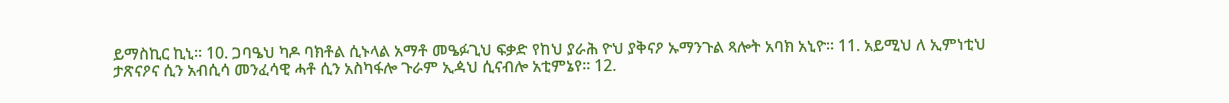ይማስኪር ኪኒ፡፡ 10. ጋባዔህ ካዶ ባክቶል ሲኑላል አማቶ መዔፉጊህ ፍቃድ የከህ ያራሕ ዮህ ያቅናዖ ኡማንጉል ጻሎት አባክ አኒዮ፡፡ 11. አይሚህ ለ ኢምነቲህ ታጽናዖና ሲን አብሲሳ መንፈሳዊ ሓቶ ሲን አስካፋሎ ጉራም ኢዻህ ሲናብሎ አቲምኔየ፡፡ 12.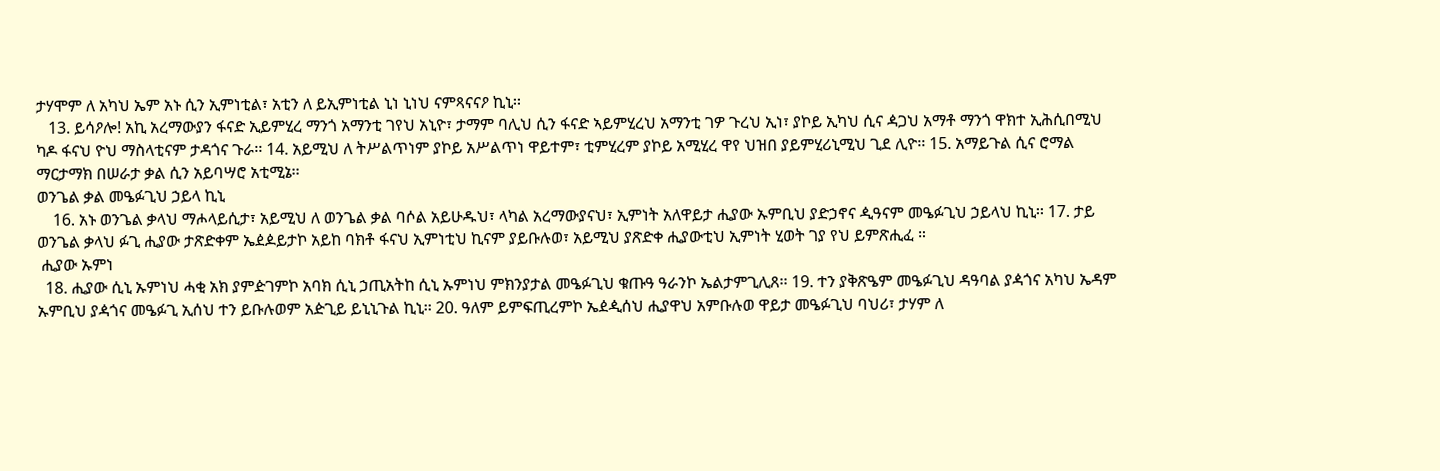ታሃሞም ለ አካህ ኤም አኑ ሲን ኢምነቲል፣ አቲን ለ ይኢምነቲል ኒነ ኒነህ ናምጻናናዖ ኪኒ፡፡
   13. ይሳዖሎ! አኪ አረማውያን ፋናድ ኢይምሂረ ማንጎ አማንቲ ገየህ አኒዮ፣ ታማም ባሊህ ሲን ፋናድ ኣይምሂረህ አማንቲ ገዎ ጉረህ ኢነ፣ ያኮይ ኢካህ ሲና ዻጋህ አማቶ ማንጎ ዋክተ ኢሕሲበሚህ ካዶ ፋናህ ዮህ ማስላቲናም ታዳጎና ጉራ፡፡ 14. አይሚህ ለ ትሥልጥነም ያኮይ አሥልጥነ ዋይተም፣ ቲምሂረም ያኮይ አሚሂረ ዋየ ህዝበ ያይምሂሪኒሚህ ጊደ ሊዮ፡፡ 15. አማይጉል ሲና ሮማል ማርታማክ በሠራታ ቃል ሲን አይባሣሮ አቲሚኔ፡፡
ወንጌል ቃል መዔፉጊህ ኃይላ ኪኒ
    16. አኑ ወንጌል ቃላህ ማሖላይሲታ፣ አይሚህ ለ ወንጌል ቃል ባሶል አይሁዱህ፣ ላካል አረማውያናህ፣ ኢምነት አለዋይታ ሒያው ኡምቢህ ያድኃኖና ዺዓናም መዔፉጊህ ኃይላህ ኪኒ፡፡ 17. ታይ ወንጌል ቃላህ ፉጊ ሒያው ታጽድቀም ኤዸዾይታኮ አይከ ባክቶ ፋናህ ኢምነቲህ ኪናም ያይቡሉወ፣ አይሚህ ያጽድቀ ሒያውቲህ ኢምነት ሂወት ገያ የህ ይምጽሒፈ ።
 ሒያው ኡምነ
  18. ሒያው ሲኒ ኡምነህ ሓቂ አክ ያምዽገምኮ አባክ ሲኒ ኃጢአትከ ሲኒ ኡምነህ ምክንያታል መዔፉጊህ ቁጡዓ ዓራንኮ ኤልታምጊሊጸ፡፡ 19. ተን ያቅጽዔም መዔፉጊህ ዳዓባል ያዻጎና አካህ ኤዳም ኡምቢህ ያዻጎና መዔፉጊ ኢሰህ ተን ይቡሉወም አዽጊይ ይኒኒጉል ኪኒ፡፡ 20. ዓለም ይምፍጢረምኮ ኤዸዺሰህ ሒያዋህ አምቡሉወ ዋይታ መዔፉጊህ ባህሪ፣ ታሃም ለ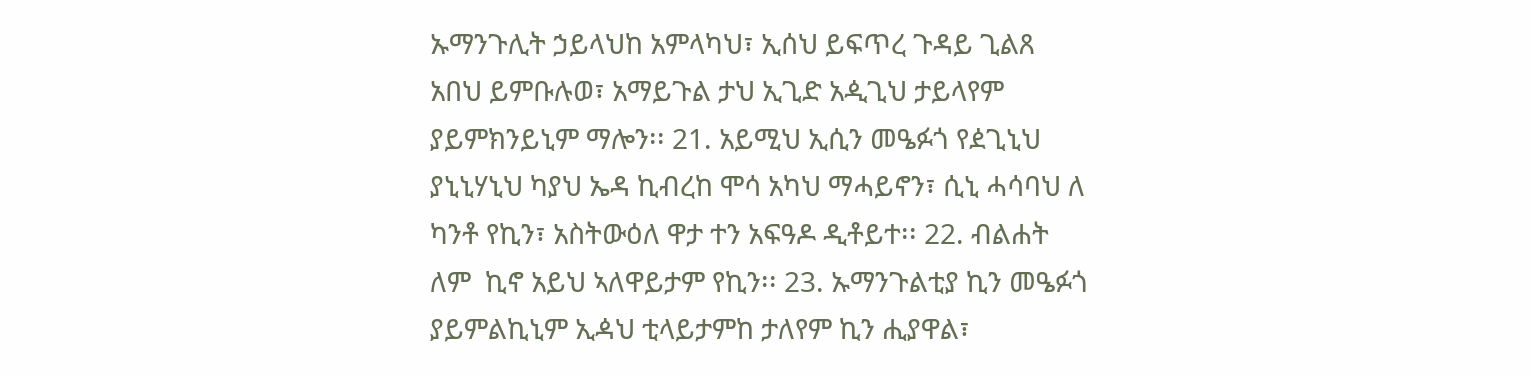ኡማንጉሊት ኃይላህከ አምላካህ፣ ኢሰህ ይፍጥረ ጉዳይ ጊልጸ አበህ ይምቡሉወ፣ አማይጉል ታህ ኢጊድ አዺጊህ ታይላየም ያይምክንይኒም ማሎን፡፡ 21. አይሚህ ኢሲን መዔፉጎ የዸጊኒህ ያኒኒሃኒህ ካያህ ኤዳ ኪብረከ ሞሳ አካህ ማሓይኖን፣ ሲኒ ሓሳባህ ለ ካንቶ የኪን፣ አስትውዕለ ዋታ ተን አፍዓዶ ዲቶይተ፡፡ 22. ብልሐት ለም  ኪኖ አይህ ኣለዋይታም የኪን፡፡ 23. ኡማንጉልቲያ ኪን መዔፉጎ ያይምልኪኒም ኢዻህ ቲላይታምከ ታለየም ኪን ሒያዋል፣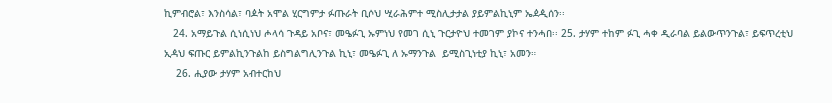ኪምብሮል፣ እንስሳል፣ ባዾት አሞል ሂርግምታ ፉጡራት ቢሶህ ሢራሕምተ ሚስሊታታል ያይምልኪኒም ኤዸዺሰን፡፡
   24. አማይጉል ሲነሲነህ ሖላሳ ጉዳይ አቦና፣ መዔፉጊ ኡምነህ የመገ ሲኒ ጉርታዮህ ተመገም ያኮና ተንሓበ፡፡ 25. ታሃም ተከም ፉጊ ሓቀ ዲራባል ይልውጥንጉል፣ ይፍጥረቲህ ኢዻህ ፍጡር ይምልኪንጉልከ ይስግልግሊንጉል ኪኒ፣ መዔፉጊ ለ ኡማንጉል  ይሚስጊነቲያ ኪኒ፣ አመን።
    26. ሒያው ታሃም አብተርከህ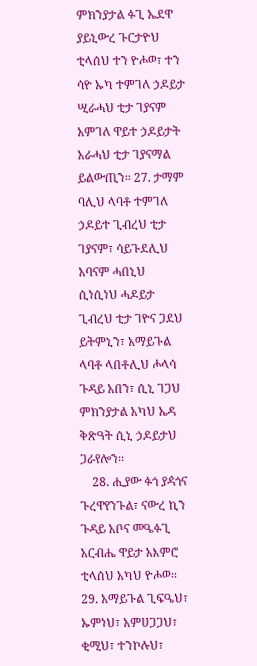ምክንያታል ፉጊ ኤደዋ ያይኒውረ ጉርታዮህ ቲላሰህ ተን ዮሖወ፣ ተን ሳዮ ኡካ ተምገለ ኃዶይታ ሢራሓህ ቲታ ገያናም አምገለ ዋይተ ኃዶይታት አራሓህ ቲታ ገያናማል ይልውጢን፡፡ 27. ታማም ባሊህ ላባቶ ተምገለ ኃዶይተ ጊብረህ ቲታ ገያናም፣ ሳይጉደሊህ አባናም ሓበኒህ ሲነሲነህ ሓዶይታ ጊብረህ ቲታ ገዮና ጋደህ ይትምኒን፣ አማይጉል ላባቶ ላበቶሊህ ሖላሳ ጉዳይ አበን፣ ሲኒ ገጋህ ምክንያታል አካህ ኤዳ ቅጽዓት ሲኒ ኃዶይታህ ጋራየሎን፡፡
    28. ሒያው ፉጎ ያዻጎና ጉረዋየንጉል፣ ናውረ ኪን ጉዳይ አቦና መዔፉጊ አርብሔ ዋይታ አእምሮ ቲላሰህ አካህ ዮሖወ፡፡ 29. አማይጉል ጊፍዔህ፣ ኡምነህ፣ አምሀጋጋህ፣ ቂሚህ፣ ተንኮሉህ፣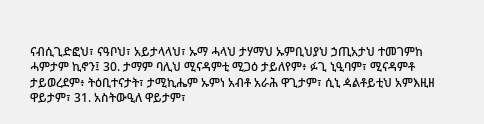ናብሲጊድፎህ፣ ናዓቦህ፣ አይታላላህ፣ ኡማ ሓላህ ታሃማህ ኡምቢህያህ ኃጢአታህ ተመገምከ ሓምታም ኪኖን፤ 30. ታማም ባሊህ ሚናዳምቲ ሚጋዕ ታይለየም፥ ፉጊ ኒዒባም፣ ሚናዳምቶ ታይወረደም፥ ትዕቢተናታት፣ ታሚኪሔም ኡምነ አብቶ አራሕ ዋጊታም፣ ሲኒ ዻልቶይቲህ አምእዚዘ ዋይታም፣ 31. አስትውዒለ ዋይታም፣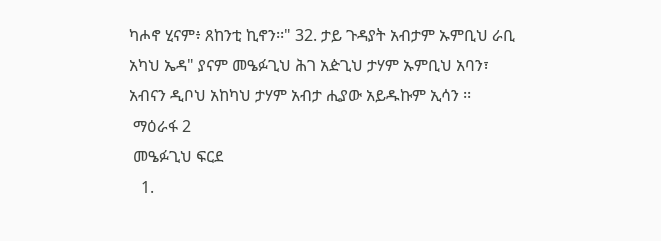ካሖኖ ሂናም፥ ጸከንቲ ኪኖን፡፡" 32. ታይ ጉዳያት አብታም ኡምቢህ ራቢ አካህ ኤዳ" ያናም መዔፉጊህ ሕገ አዽጊህ ታሃም ኡምቢህ አባን፣ አብናን ዲቦህ አከካህ ታሃም አብታ ሒያው አይዱኩም ኢሳን ፡፡
 ማዕራፋ 2
 መዔፉጊህ ፍርደ
   1.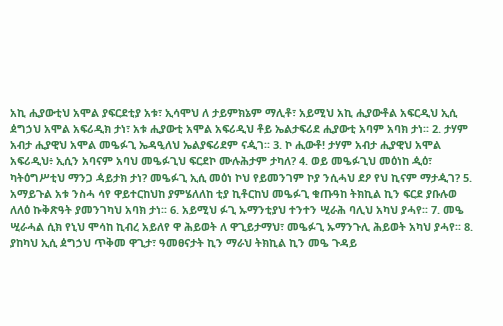አኪ ሒያውቲህ አሞል ያፍርደቲያ አቱ፣ ኢሳሞህ ለ ታይምክኔም ማሊቶ፣ አይሚህ አኪ ሒያውቶል አፍርዲህ ኢሲ ዸግኃህ አሞል አፍሪዲክ ታነ፣ አቱ ሒያውቲ አሞል አፍሪዲህ ቶይ ኤልታፍሪደ ሒያውቲ አባም አባክ ታነ፡፡ 2. ታሃም አብታ ሒያዊህ አሞል መዔፉጊ ኤዳዒለህ ኤልያፍሪደም ናዺገ፡፡ 3. ኮ ሒውቶ! ታሃም አብታ ሒያዊህ አሞል አፍሪዲህ፥ ኢሲን አባናም አባህ መዔፉጊህ ፍርደኮ ሙሉሕታም ታካለ? 4. ወይ መዔፉጊህ መዕነከ ዺዕ፣ ካትዕግሥቲህ ማንጋ ዻይታክ ታነ? መዔፉጊ ኢሲ መዕነ ኮህ የይመንገም ኮያ ንሲሓህ ደዖ የህ ኪናም ማታዺገ? 5. አማይጉል አቱ ንስሓ ሳየ ዋይተርከህከ ያምሄለለከ ቲያ ኪቶርከህ መዔፉጊ ቁጡዓከ ትክኪል ኪን ፍርደ ያቡሉወ ለለዕ ኩቅጽዓት ያመንገካህ አባክ ታነ፡፡ 6. አይሚህ ፉጊ ኡማንቲያህ ተንተን ሢራሕ ባሊህ አካህ ያሓየ፡፡ 7. መዔ ሢራሓል ሲክ የኒህ ሞሳከ ኪብረ አይለየ ዋ ሕይወት ለ ዋጊይታማህ፣ መዔፉጊ ኡማንጉሊ ሕይወት አካህ ያሓየ፡፡ 8. ያከካህ ኢሲ ዸግኃህ ጥቅመ ዋጊታ፣ ዓመፀናታት ኪን ማራህ ትክኪል ኪን መዔ ጉዳይ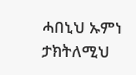ሓበኒህ ኡምነ ታክትለሚህ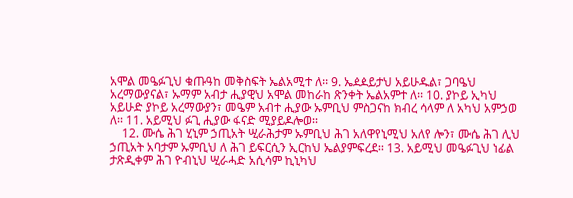አሞል መዔፉጊህ ቁጡዓከ መቅስፍት ኤልአሚተ ለ፡፡ 9. ኤዸዾይታህ አይሁዱል፣ ጋባዔህ አረማውያናል፣ ኡማም አብታ ሒያዊህ አሞል መከራከ ጽንቀት ኤልአምተ ለ፡፡ 10. ያኮይ ኢካህ አይሁድ ያኮይ አረማውያን፣ መዔም አብተ ሒያው ኡምቢህ ምስጋናከ ክብረ ሳላም ለ አካህ አምኃወ ለ፡፡ 11. አይሚህ ፉጊ ሒያው ፋናድ ሚያይዶሎወ፡፡
    12. ሙሴ ሕገ ሂኒም ኃጢአት ሢራሕታም ኡምቢህ ሕገ አለዋየኒሚህ አለየ ሎን፣ ሙሴ ሕገ ሊህ ኃጢአት አባታም ኡምቢህ ለ ሕገ ይፍርሲን ኢርከህ ኤልያምፍረደ፡፡ 13. አይሚህ መዔፉጊህ ነፊል ታጽዲቀም ሕገ ዮብኒህ ሢራሓድ አሲሳም ኪኒካህ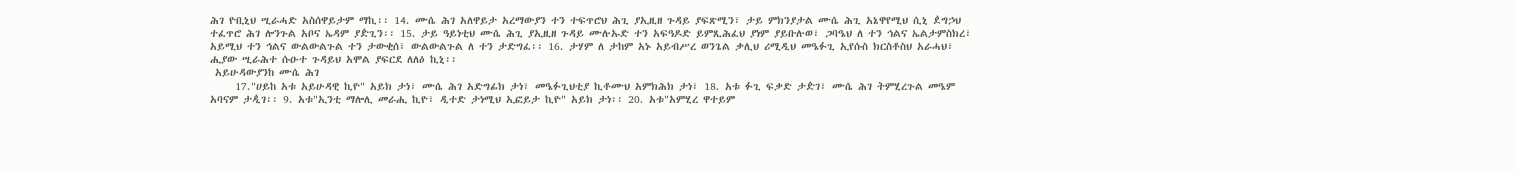ሕገ ዮቢኒህ ሢራሓድ አስሰዋይታም ማኪ፡፡ 14. ሙሴ ሕገ አለዋይታ አረማውያን ተን ተፍጥሮህ ሕጊ ያኢዚዘ ጉዳይ ያፍጽሚን፣ ታይ ምክንያታል ሙሴ ሕጊ አኔዋየሚህ ሲኒ ዸግኃህ ተፈጥሮ ሕገ ሎንጉል አቦና ኤዳም ያዽጊን፡፡ 15. ታይ ዓይነቲህ ሙሴ ሕጊ ያኢዚዘ ጉዳይ ሙሉኡድ ተን አፍዓዶድ ይምጺሕፈህ ያነም ያይቡሉወ፣ ጋባዔህ ለ ተን ኅልና ኤልታምስክረ፣ አይሚህ ተን ኅልና ውልውልጉል ተን ታውቂሰ፣ ውልውልጉል ለ ተን ታድግፈ፡፡ 16. ታሃም ለ ታከም አኑ አይብሥረ ወንጌል ቃሊህ ሪሚዲህ መዔፉጊ ኢየሱስ ክርስቶስህ አራሓህ፣ ሒያው ሢራሕተ ሱዑተ ጉዳይህ አሞል ያፍርደ ለለዕ ኪኒ፡፡
 አይሁዳውያንከ ሙሴ ሕገ
     17."ሀይከ አቱ አይሁዳዊ ኪዮ" አይክ ታነ፣ ሙሴ ሕገ አድግፊክ ታነ፣ መዔፉጊህቲያ ኪቶሙህ አምክሕክ ታነ፣ 18. አቱ ፉጊ ፍቃድ ታዽገ፣ ሙሴ ሕገ ትምሂረጉል መዔም አባናም ታዺገ፡፡ 9. አቱ"ኢንቲ ማሎሊ መራሒ ኪዮ፣ ዲተድ ታነሚህ ኢፎይታ ኪዮ" አይክ ታነ፡፡ 20. አቱ"አምሂረ ዋተይም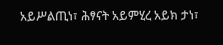አይሥልጢነ፣ ሕፃናት አይምሂረ አይክ ታነ፣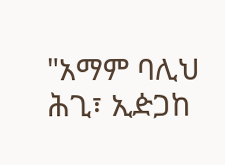"አማም ባሊህ ሕጊ፣ ኢዽጋከ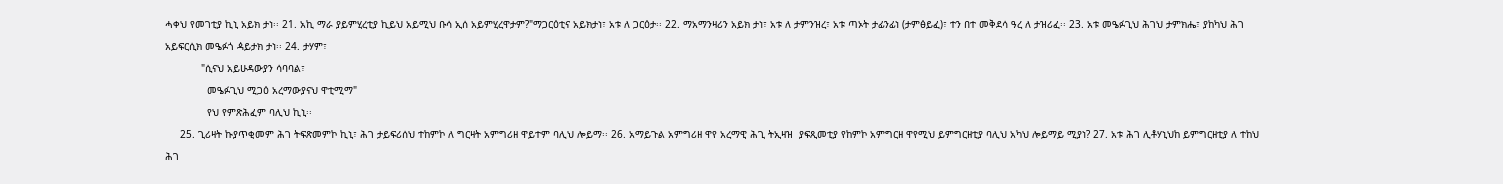ሓቀህ የመገቲያ ኪኒ አይክ ታነ፡፡ 21. አኪ ማራ ያይምሂረቲያ ኪይህ አይሚህ ቡሳ ኢሰ አይምሂረዋታም?"ማጋርዕቲና አይክታነ፣ አቱ ለ ጋርዕታ፡፡ 22. ማአማንዛሪን አይክ ታነ፣ አቱ ለ ታምንዝረ፣ አቱ ጣኦት ታፊንፊነ (ታምፅይፈ)፣ ተን በተ መቅደሳ ዓረ ለ ታዝሪፈ፡፡ 23. አቱ መዔፉጊህ ሕገህ ታምክሔ፣ ያከካህ ሕገ አይፍርሲክ መዔፉጎ ዻይታክ ታነ፡፡ 24. ታሃም፣
            "ሲናህ አይሁዳውያን ሳባባል፣
              መዔፉጊህ ሚጋዕ አረማውያናህ ዋቲሚማ"
              የህ የምጽሕፈም ባሊህ ኪኒ፡፡
     25. ጊሪዛት ኩያጥቂመም ሕገ ትፍጽመምኮ ኪኒ፣ ሕገ ታይፍሪሰህ ተከምኮ ለ ግርዛት አምግሪዘ ዋይተም ባሊህ ሎይማ፡፡ 26. አማይጉል አምግሪዘ ዋየ አረማዊ ሕጊ ትኢዛዝ  ያፍጺመቲያ የከምኮ አምግርዘ ዋየሚህ ይምግርዘቲያ ባሊህ አካህ ሎይማይ ሚያነ? 27. አቱ ሕገ ሊቶሃኒህከ ይምግርዘቲያ ለ ተከህ ሕገ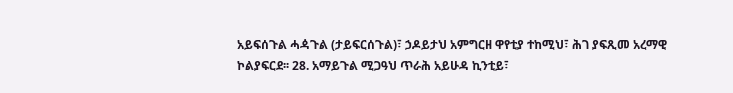አይፍሰጉል ሓዻጉል (ታይፍርሰጉል)፣ ኃዶይታህ አምግርዘ ዋየቲያ ተከሚህ፣ ሕገ ያፍጺመ አረማዊ ኮልያፍርደ፡፡ 28. አማይጉል ሚጋዓህ ጥራሕ አይሁዳ ኪንቲይ፣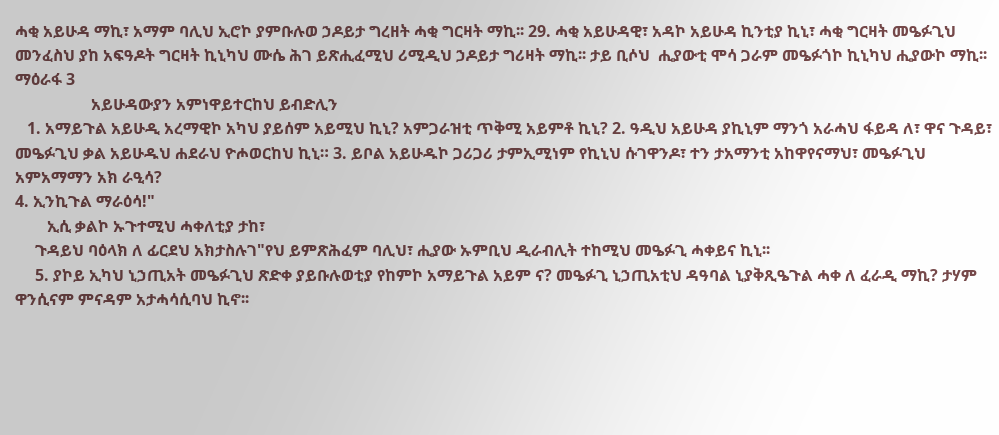ሓቂ አይሁዳ ማኪ፣ አማም ባሊህ ኢሮኮ ያምቡሉወ ኃዶይታ ግረዘት ሓቂ ግርዛት ማኪ፡፡ 29. ሓቂ አይሁዳዊ፣ አዳኮ አይሁዳ ኪንቲያ ኪኒ፣ ሓቂ ግርዛት መዔፉጊህ መንፈስህ ያከ አፍዓዶት ግርዛት ኪኒካህ ሙሴ ሕገ ይጽሒፈሚህ ሪሚዲህ ኃዶይታ ግሪዛት ማኪ፡፡ ታይ ቢሶህ  ሒያውቲ ሞሳ ጋራም መዔፉጎኮ ኪኒካህ ሒያውኮ ማኪ፡፡
ማዕራፋ 3
                   አይሁዳውያን አምነዋይተርከህ ይብድሊን
   1. አማይጉል አይሁዲ አረማዊኮ አካህ ያይሰም አይሚህ ኪኒ? አምጋራዝቲ ጥቅሚ አይምቶ ኪኒ? 2. ዓዲህ አይሁዳ ያኪኒም ማንጎ አራሓህ ፋይዳ ለ፣ ዋና ጉዳይ፣ መዔፉጊህ ቃል አይሁዱህ ሐደራህ ዮሖወርከህ ኪኒ። 3. ይቦል አይሁዱኮ ጋሪጋሪ ታምኢሚነም የኪኒህ ሱገዋንዶ፣ ተን ታአማንቲ አከዋየናማህ፣ መዔፉጊህ አምአማማን አክ ራዒሳ?
4. ኢንኪጉል ማራዕሳ!"
        ኢሲ ቃልኮ ኡጉተሚህ ሓቀለቲያ ታከ፣
     ጉዳይህ ባዕላክ ለ ፊርደህ አክታስሉገ"የህ ይምጽሕፈም ባሊህ፣ ሒያው ኡምቢህ ዲራብሊት ተከሚህ መዔፉጊ ሓቀይና ኪኒ፡፡
     5. ያኮይ ኢካህ ኒኃጢአት መዔፉጊህ ጽድቀ ያይቡሉወቲያ የከምኮ አማይጉል አይም ና? መዔፉጊ ኒኃጢአቲህ ዳዓባል ኒያቅጺዔጉል ሓቀ ለ ፈራዲ ማኪ? ታሃም ዋንሲናም ምናዳም አታሓሳሲባህ ኪኖ፡፡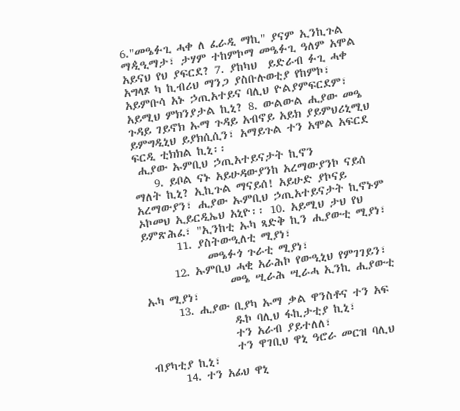6."መዔፉጊ ሓቀ ለ ፈራዲ ማኪ" ያናም ኢንኪጉል ማዺዒማታ፣ ታሃም ተከምኮማ መዔፉጊ ዓለም አሞል አይናህ የህ ያፍርደ? 7. ያከካህ  ይድራብ ፉጊ ሓቀ አግላጾ ካ ኪብሪህ ማንጋ ያስቡሉወቲያ የከምኮ፣ አይምቡሳ አኑ ኃጢአተይና ባሊህ ዮልያምፍርደም፣ አይሚህ ምክንያታል ኪኒ? 8. ውልውል ሒያው መዔ ጉዳይ ገይኖክ ኡማ ጉዳይ አብኖይ አይክ ያይምህሪኒሚህ ይምግዲኒህ ይያክሲሲን፣ አማይጉል ተን አሞል አፍርደ ፍርዲ ቲክክል ኪኒ፡፡
 ሒያው ኡምቢህ ኃጢአተይናታት ኪኖን
    9. ይቦል ናኑ አይሁዳውያንከ አረማውያንኮ ናይሰ ማለት ኪኒ? ኢኪጉል ማናይሰ! አይሁድ ያኮናይ አረማውያን፣ ሒያው ኡምቢህ ኃጢአተይናታት ኪኖኑም ኦኮመህ ኢይርዲኤህ አኒዮ፡፡ 10. አይሚህ ታህ የህ ይምጽሕፈ፣ "ኢንከቲ ኡካ ጻድቅ ኪን ሒያውቲ ሚያነ፣
       11. ያስትውዒለቲ ሚያነ፣
             መዔፉጎ ጉራቲ ሚያነ፣
      12. ኡምቢህ ሓቂ አራሕኮ የውዒኒህ የምገገይን፣
                 መዔ ሢራሕ ሢራሓ ኢንኪ ሒያውቲ ኡካ ሚያነ፣
      13. ሒያው ቢያካ ኡማ ቃል ዋንስቶና ተን አፍ
                 ዱኮ ባሊህ ፋኪታቲያ ኪኒ፣
                 ተን አራብ ያይተለለ፣
                 ተን ዋገቢህ ዋኒ ዓሮራ መርዝ ባሊህ ብያካቲያ ኪኒ፣
      14. ተን አፊህ ዋኒ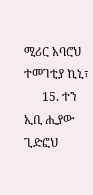ሚሪር አባሮህ ተመገቲያ ኪኒ፣
      15. ተን ኢቢ ሒያው ጊድፎህ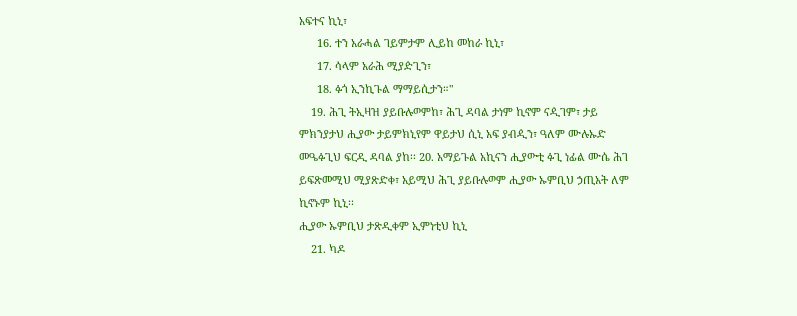አፍተና ኪኒ፣
      16. ተን አራሓል ገይምታም ሊይከ መከራ ኪኒ፣
      17. ሳላም አራሕ ሚያዽጊን፣
      18. ፉጎ ኢንኪጉል ማማይሲታን።"
    19. ሕጊ ትኢዛዝ ያይቡሉወምከ፣ ሕጊ ዳባል ታነም ኪኖም ናዺገም፣ ታይ ምክንያታህ ሒያው ታይምክኒየም ዋይታህ ሲኒ አፍ ያብዺን፣ ዓለም ሙሉኡድ መዔፉጊህ ፍርዲ ዳባል ያከ፡፡ 20. አማይጉል አኪናን ሒያውቲ ፉጊ ነፊል ሙሴ ሕገ ይፍጽመሚህ ሚያጽድቀ፣ አይሚህ ሕጊ ያይቡሉወም ሒያው ኡምቢህ ኃጢአት ለም ኪኖኑም ኪኒ፡፡
ሒያው ኡምቢህ ታጽዲቀም ኢምነቲህ ኪኒ
    21. ካዶ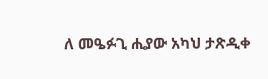ለ መዔፉጊ ሒያው አካህ ታጽዲቀ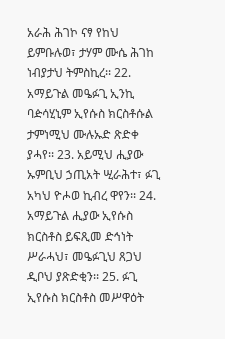አራሕ ሕገኮ ናፃ የከህ ይምቡሉወ፣ ታሃም ሙሴ ሕገከ ነብያታህ ትምስኪረ፡፡ 22. አማይጉል መዔፉጊ ኢንኪ ባዽሳሂኒም ኢየሱስ ክርስቶሱል ታምነሚህ ሙሉኡድ ጽድቀ ያሓየ፡፡ 23. አይሚህ ሒያው ኡምቢህ ኃጢአት ሢራሕተ፣ ፉጊ አካህ ዮሖወ ኪብረ ዋየን፡፡ 24. አማይጉል ሒያው ኢየሱስ ክርስቶስ ይፍጺመ ድኅነት ሥራሓህ፣ መዔፉጊህ ጸጋህ ዲቦህ ያጽድቂን፡፡ 25. ፉጊ ኢየሱስ ክርስቶስ መሥዋዕት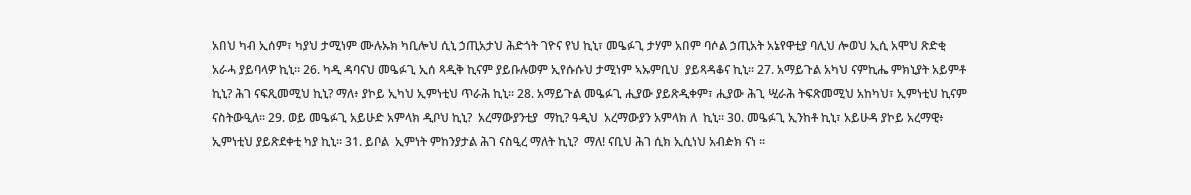አበህ ካብ ኢሰም፣ ካያህ ታሚነም ሙሉኡክ ካቢሎህ ሲኒ ኃጢአታህ ሕድጎት ገዮና የህ ኪኒ፣ መዔፉጊ ታሃም አበም ባሶል ኃጢአት አኔየዋቲያ ባሊህ ሎወህ ኢሲ አሞህ ጽድቂ አራሓ ያይባላዎ ኪኒ፡፡ 26. ካዲ ዳባናህ መዔፉጊ ኢሰ ጻዲቅ ኪናም ያይቡሉወም ኢየሱሱህ ታሚነም ኣኡምቢህ  ያይጻዳቆና ኪኒ፡፡ 27. አማይጉል አካህ ናምኪሔ ምክኒያት አይምቶ ኪኒ? ሕገ ናፍጺመሚህ ኪኒ? ማለ፥ ያኮይ ኢካህ ኢምነቲህ ጥራሕ ኪኒ፡፡ 28. አማይጉል መዔፉጊ ሒያው ያይጽዲቀም፣ ሒያው ሕጊ ሢራሕ ትፍጽመሚህ አከካህ፣ ኢምነቲህ ኪናም ናስትውዒለ፡፡ 29. ወይ መዔፉጊ አይሁድ አምላክ ዲቦህ ኪኒ?  አረማውያንቲያ  ማኪ? ዓዲህ  አረማውያን አምላክ ለ  ኪኒ፡፡ 30. መዔፉጊ ኢንከቶ ኪኒ፣ አይሁዳ ያኮይ አረማዊ፥ ኢምነቲህ ያይጽደቀቲ ካያ ኪኒ። 31. ይቦል  ኢምነት ምከንያታል ሕገ ናስዒረ ማለት ኪኒ?  ማለ! ናቢህ ሕገ ሲክ ኢሲነህ አብዽክ ናነ ፡፡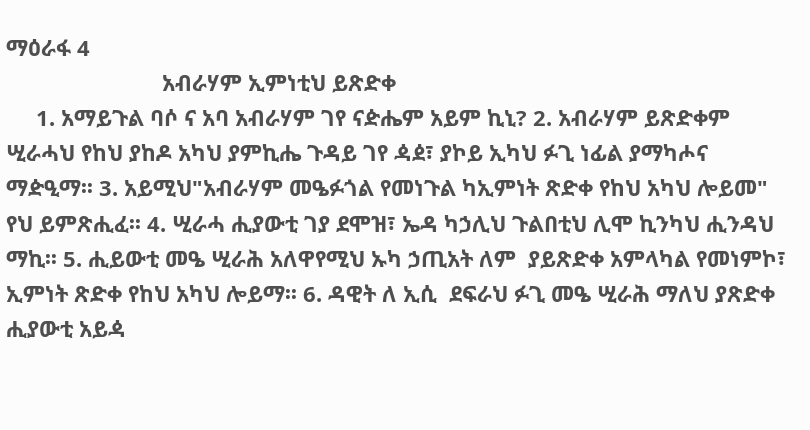ማዕራፋ 4
                          አብራሃም ኢምነቲህ ይጽድቀ
     1. አማይጉል ባሶ ና አባ አብራሃም ገየ ናዽሔም አይም ኪኒ? 2. አብራሃም ይጽድቀም ሢራሓህ የከህ ያከዶ አካህ ያምኪሔ ጉዳይ ገየ ዻዸ፣ ያኮይ ኢካህ ፉጊ ነፊል ያማካሖና ማዽዒማ፡፡ 3. አይሚህ"አብራሃም መዔፉጎል የመነጉል ካኢምነት ጽድቀ የከህ አካህ ሎይመ" የህ ይምጽሒፈ፡፡ 4. ሢራሓ ሒያውቲ ገያ ደሞዝ፣ ኤዳ ካኃሊህ ጉልበቲህ ሊሞ ኪንካህ ሒንዳህ ማኪ፡፡ 5. ሒይውቲ መዔ ሢራሕ አለዋየሚህ ኡካ ኃጢአት ለም  ያይጽድቀ አምላካል የመነምኮ፣ ኢምነት ጽድቀ የከህ አካህ ሎይማ፡፡ 6. ዳዊት ለ ኢሲ  ደፍራህ ፉጊ መዔ ሢራሕ ማለህ ያጽድቀ ሒያውቲ አይዻ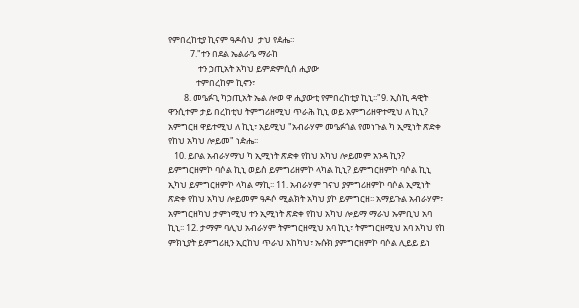የምበረከቲያ ኪናም ዓዶሰህ  ታህ የዸሔ።
           7."ተን በደል ኤልራዔ ማራከ
               ተን ኃጢአት አካህ ይምድምሲሰ ሒያው
              ተምበረከም ኪኖን፣
        8. መዔፉጊ ካኃጢአት ኤል ሎወ ዋ ሒያውቲ የምበረከቲያ ኪኒ፡፡"9. ኢስኪ ዳዊት ዋንሲተም ታይ በረከቲህ ትምግሪዘሚህ ጥራሕ ኪኒ ወይ አምግሪዘዋተሚህ ለ ኪኒ? አምግርዘ ዋይተሚህ ለ ኪኒ፣ አይሚህ "አብራሃም መዔፉጎል የመነጉል ካ ኢሚነት ጽድቀ የከህ አካህ ሎይመ" ነዽሔ፡፡
   10. ይቦል አብራሃማህ ካ ኢሚነት ጽድቀ የከህ አካህ ሎይመም አንዳ ኪን? ይምግርዘምኮ ባሶል ኪኒ ወይስ ይምግሪዘምኮ ላካል ኪኒ? ይምግርዘምኮ ባሶል ኪኒ ኢካህ ይምግርዘምኮ ላካል ማኪ፡፡ 11. አብራሃም ገናህ ያምግሪዘምኮ ባሶል ኢሚነት ጽድቀ የከህ አካህ ሎይመም ዓዶሶ ሚልክት አካህ ያኮ ይምግርዘ፡፡ አማይጉል አብራሃም፣ አምግርዘካህ ታምነሚህ ተን ኢሚነት ጽድቀ የከህ አካህ ሎይማ ማራህ ኡምቢህ አባ ኪኒ፡፡ 12. ታማም ባሊህ አብራሃም ትምግርዘሚህ አባ ኪኒ፣ ትምግርዘሚህ አባ አካህ የከ ምክኒያት ይምግሪዚን ኢርከህ ጥራህ አከካህ፣ ኡሱክ ያምግርዘምኮ ባሶል ሊይይ ይነ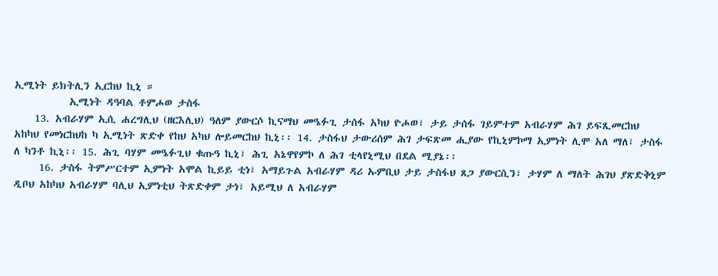ኢሚነት ይክትሊን ኢርከህ ኪኒ ።
           ኢሚነት ዳዓባል ቶምሖወ ታስፋ
    13. አብራሃም ኢሲ ሐረግሊህ (ዘርእሊህ) ዓለም ያውርሶ ኪናማህ መዔፉጊ ታሰፋ አካህ ዮሖወ፣ ታይ ታሰፋ ገይምተም አብራሃም ሕገ ይፍጺመርከህ አከካህ የመነርከህከ ካ ኢሚነት ጽድቀ የከህ አካህ ሎይመርከህ ኪኒ፡፡ 14. ታስፋህ ታውሪሰም ሕገ ታፍጽመ ሒያው የኪኒምኮማ ኢምነት ሊሞ አለ ማለ፣ ታስፋ ለ ካንቶ ኪኒ፡፡ 15. ሕጊ ባሃም መዔፉጊህ ቁጡዓ ኪኒ፣ ሕጊ አኔዋየምኮ ለ ሕገ ቲላየኒሚህ በደል ሚያኔ፡፡
     16. ታስፋ ትምሥርተም ኢምነት አሞል ኪይይ ቲነ፣ አማይጉል አብራሃም ዳሪ ኡምቢህ ታይ ታስፋህ ጸጋ ያውርሲን፣ ታሃም ለ ማለት ሕገህ ያጽድቅኒም ዲቦህ አከካህ አብራሃም ባሊህ ኢምነቲህ ትጽድቀም ታነ፣ አይሚህ ለ አብራሃም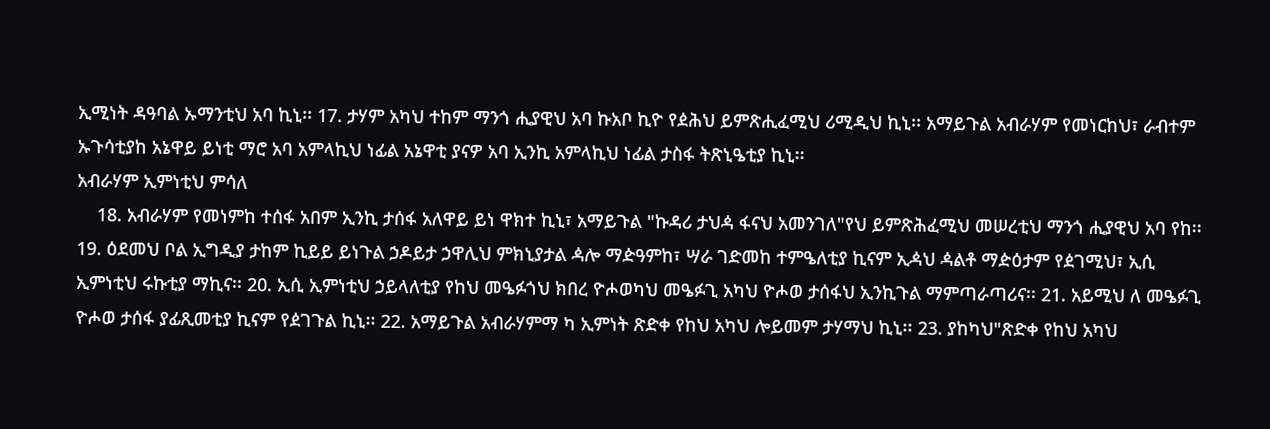ኢሚነት ዳዓባል ኡማንቲህ አባ ኪኒ፡፡ 17. ታሃም አካህ ተከም ማንጎ ሒያዊህ አባ ኩአቦ ኪዮ የዸሕህ ይምጽሒፈሚህ ሪሚዲህ ኪኒ፡፡ አማይጉል አብራሃም የመነርከህ፣ ራብተም ኡጉሳቲያከ አኔዋይ ይነቲ ማሮ አባ አምላኪህ ነፊል አኔዋቲ ያናዎ አባ ኢንኪ አምላኪህ ነፊል ታስፋ ትጽኒዔቲያ ኪኒ፡፡
አብራሃም ኢምነቲህ ምሳለ
    18. አብራሃም የመነምከ ተሰፋ አበም ኢንኪ ታሰፋ አለዋይ ይነ ዋክተ ኪኒ፣ አማይጉል "ኩዳሪ ታህዻ ፋናህ አመንገለ"የህ ይምጽሕፈሚህ መሠረቲህ ማንጎ ሒያዊህ አባ የከ፡፡ 19. ዕደመህ ቦል ኢግዲያ ታከም ኪይይ ይነጉል ኃዶይታ ኃዋሊህ ምክኒያታል ዻሎ ማዽዓምከ፣ ሣራ ገድመከ ተምዔለቲያ ኪናም ኢዻህ ዻልቶ ማዽዕታም የዸገሚህ፣ ኢሲ ኢምነቲህ ሩኩቲያ ማኪና፡፡ 20. ኢሲ ኢምነቲህ ኃይላለቲያ የከህ መዔፉጎህ ክበረ ዮሖወካህ መዔፉጊ አካህ ዮሖወ ታሰፋህ ኢንኪጉል ማምጣራጣሪና፡፡ 21. አይሚህ ለ መዔፉጊ ዮሖወ ታሰፋ ያፊጺመቲያ ኪናም የዸገጉል ኪኒ፡፡ 22. አማይጉል አብራሃምማ ካ ኢምነት ጽድቀ የከህ አካህ ሎይመም ታሃማህ ኪኒ፡፡ 23. ያከካህ"ጽድቀ የከህ አካህ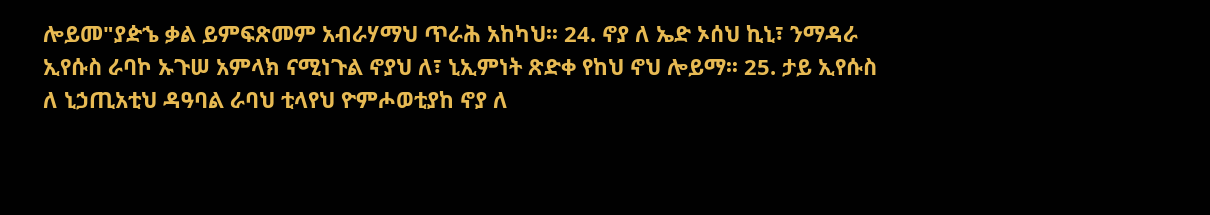ሎይመ"ያዽኄ ቃል ይምፍጽመም አብራሃማህ ጥራሕ አከካህ፡፡ 24. ኖያ ለ ኤድ ኦሰህ ኪኒ፣ ንማዳራ ኢየሱስ ራባኮ ኡጉሠ አምላክ ናሚነጉል ኖያህ ለ፣ ኒኢምነት ጽድቀ የከህ ኖህ ሎይማ፡፡ 25. ታይ ኢየሱስ ለ ኒኃጢአቲህ ዳዓባል ራባህ ቲላየህ ዮምሖወቲያከ ኖያ ለ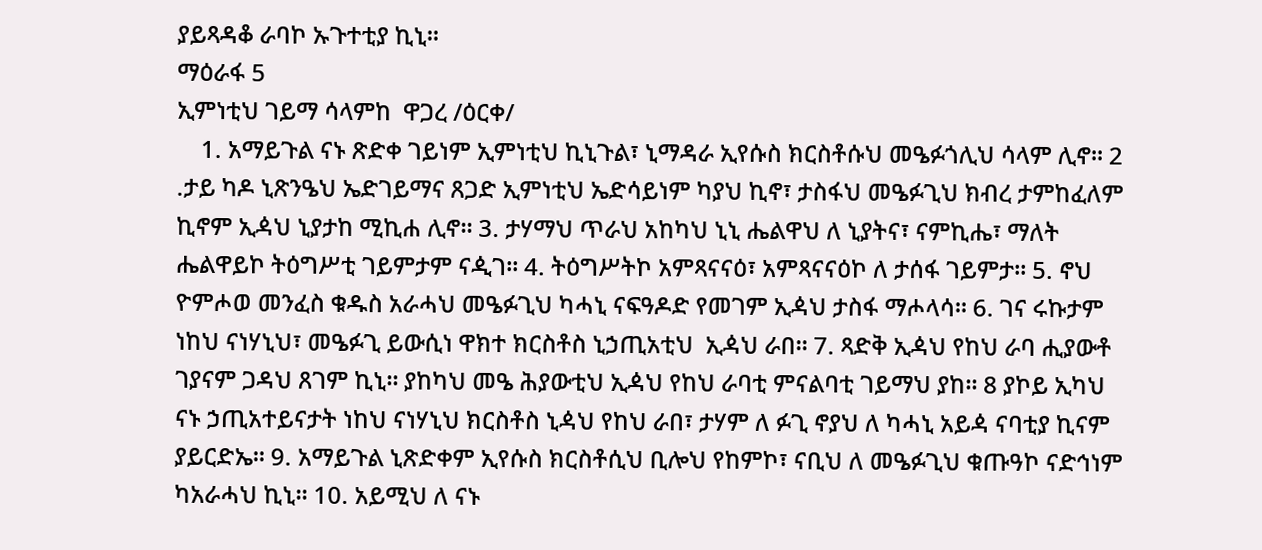ያይጻዳቆ ራባኮ ኡጉተቲያ ኪኒ፡፡
ማዕራፋ 5
ኢምነቲህ ገይማ ሳላምከ  ዋጋረ /ዕርቀ/
    1. አማይጉል ናኑ ጽድቀ ገይነም ኢምነቲህ ኪኒጉል፣ ኒማዳራ ኢየሱስ ክርስቶሱህ መዔፉጎሊህ ሳላም ሊኖ፡፡ 2 .ታይ ካዶ ኒጽንዔህ ኤድገይማና ጸጋድ ኢምነቲህ ኤድሳይነም ካያህ ኪኖ፣ ታስፋህ መዔፉጊህ ክብረ ታምከፈለም ኪኖም ኢዻህ ኒያታከ ሚኪሐ ሊኖ፡፡ 3. ታሃማህ ጥራህ አከካህ ኒኒ ሔልዋህ ለ ኒያትና፣ ናምኪሔ፣ ማለት ሔልዋይኮ ትዕግሥቲ ገይምታም ናዺገ፡፡ 4. ትዕግሥትኮ አምጻናናዕ፣ አምጻናናዕኮ ለ ታሰፋ ገይምታ፡፡ 5. ኖህ ዮምሖወ መንፈስ ቁዱስ አራሓህ መዔፉጊህ ካሓኒ ናፍዓዶድ የመገም ኢዻህ ታስፋ ማሖላሳ፡፡ 6. ገና ሩኩታም ነከህ ናነሃኒህ፣ መዔፉጊ ይውሲነ ዋክተ ክርስቶስ ኒኃጢአቲህ  ኢዻህ ራበ፡፡ 7. ጻድቅ ኢዻህ የከህ ራባ ሒያውቶ ገያናም ጋዳህ ጸገም ኪኒ፡፡ ያከካህ መዔ ሕያውቲህ ኢዻህ የከህ ራባቲ ምናልባቲ ገይማህ ያከ፡፡ 8 ያኮይ ኢካህ ናኑ ኃጢአተይናታት ነከህ ናነሃኒህ ክርስቶስ ኒዻህ የከህ ራበ፣ ታሃም ለ ፉጊ ኖያህ ለ ካሓኒ አይዻ ናባቲያ ኪናም ያይርድኤ፡፡ 9. አማይጉል ኒጽድቀም ኢየሱስ ክርስቶሲህ ቢሎህ የከምኮ፣ ናቢህ ለ መዔፉጊህ ቁጡዓኮ ናድኅነም ካአራሓህ ኪኒ፡፡ 10. አይሚህ ለ ናኑ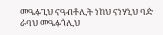መዔፉጊህ ናዓብቶሊት ነከህ ናነሃኒህ ባዽ ራባህ መዔፉጎሊህ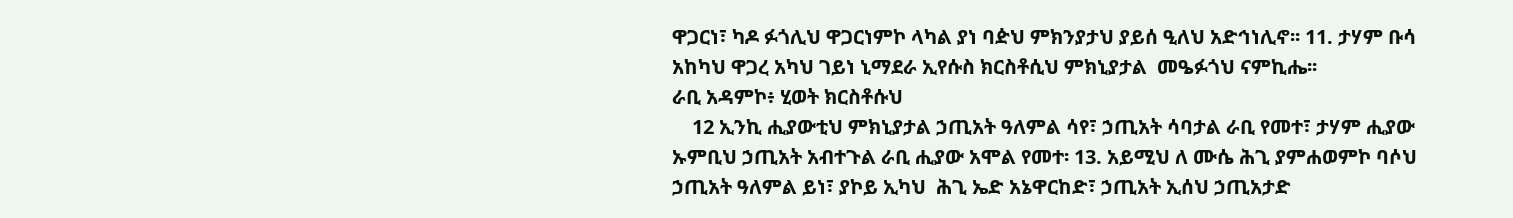ዋጋርነ፣ ካዶ ፉጎሊህ ዋጋርነምኮ ላካል ያነ ባዽህ ምክንያታህ ያይሰ ዒለህ አድኅነሊኖ፡፡ 11. ታሃም ቡሳ አከካህ ዋጋረ አካህ ገይነ ኒማደራ ኢየሱስ ክርስቶሲህ ምክኒያታል  መዔፉጎህ ናምኪሔ፡፡
ራቢ አዳምኮ፥ ሂወት ክርስቶሱህ
    12 ኢንኪ ሒያውቲህ ምክኒያታል ኃጢአት ዓለምል ሳየ፣ ኃጢአት ሳባታል ራቢ የመተ፣ ታሃም ሒያው ኡምቢህ ኃጢአት አብተጉል ራቢ ሒያው አሞል የመተ፡ 13. አይሚህ ለ ሙሴ ሕጊ ያምሐወምኮ ባሶህ ኃጢአት ዓለምል ይነ፣ ያኮይ ኢካህ  ሕጊ ኤድ አኔዋርከድ፣ ኃጢአት ኢሰህ ኃጢአታድ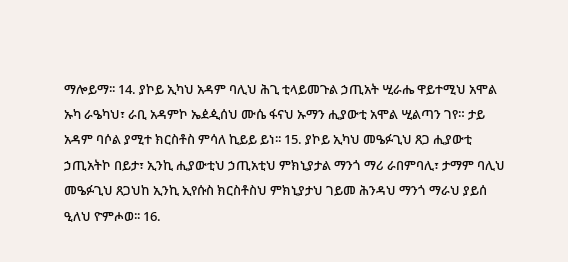ማሎይማ፡፡ 14. ያኮይ ኢካህ አዳም ባሊህ ሕጊ ቲላይመጉል ኃጢአት ሢራሔ ዋይተሚህ አሞል ኡካ ራዔካህ፣ ራቢ አዳምኮ ኤዸዺሰህ ሙሴ ፋናህ ኡማን ሒያውቲ አሞል ሢልጣን ገየ። ታይ አዳም ባሶል ያሚተ ክርስቶስ ምሳለ ኪይይ ይነ፡፡ 15. ያኮይ ኢካህ መዔፉጊህ ጸጋ ሒያውቲ ኃጢአትኮ በይታ፣ ኢንኪ ሒያውቲህ ኃጢአቲህ ምክኒያታል ማንጎ ማሪ ራበምባሊ፣ ታማም ባሊህ መዔፉጊህ ጸጋህከ ኢንኪ ኢየሱስ ክርስቶስህ ምክኒያታህ ገይመ ሕንዳህ ማንጎ ማራህ ያይሰ ዒለህ ዮምሖወ፡፡ 16.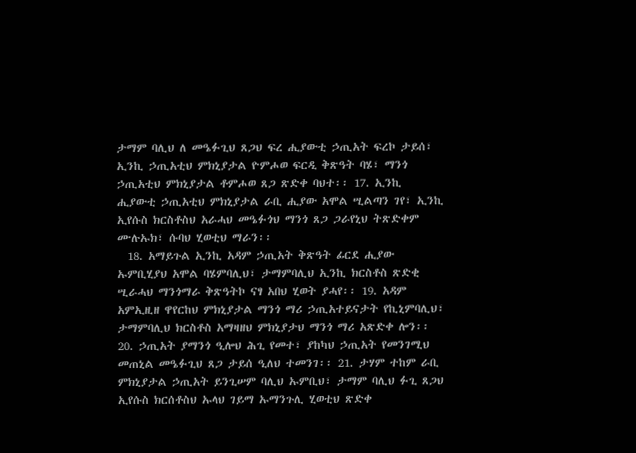ታማም ባሊህ ለ መዔፉጊህ ጸጋህ ፍረ ሒያውቲ ኃጢአት ፍረኮ ታይሰ፣ ኢንኪ ኃጢአቲህ ምክኒያታል ዮምሖወ ፍርዲ ቅጽዓት ባሄ፣ ማንጎ ኃጢአቲህ ምክኒያታል ቶምሖወ ጸጋ ጽድቀ ባህተ፡፡ 17. ኢንኪ ሒያውቲ ኃጢአቲህ ምክኒያታል ራቢ ሒያው አሞል ሢልጣን ገየ፣ ኢንኪ ኢየሱስ ክርስቶስህ አራሓህ መዔፉጎህ ማንጎ ጸጋ ጋራየኒህ ትጽድቀም ሙሉኡክ፣ ሱባህ ሂወቲህ ማራን፡፡
  18. አማይጉል ኢንኪ አዳም ኃጢአት ቅጽዓት ፊርደ ሒያው ኡምቢሂያህ አሞል ባሄምባሊህ፣ ታማምባሊህ ኢንኪ ክርስቶስ ጽድቂ ሢራሓህ ማንጎማራ ቅጽዓትኮ ናፃ አበህ ሂወት ያሓየ፡፡ 19. አዳም አምኢዚዘ ዋየርከህ ምክኒያታል ማንጎ ማሪ ኃጢአተይናታት የኪኒምባሊህ፣ ታማምባሊህ ክርስቶስ አማዛዘህ ምክኒያታህ ማንጎ ማሪ አጽድቀ ሎን፡፡ 20. ኃጢአት ያማንጎ ዒሎህ ሕጊ የመተ፣ ያከካህ ኃጢአት የመንገሚህ መጠኒል መዔፉጊህ ጸጋ ታይሰ ዒለህ ተመንገ፡፡ 21. ታሃም ተከም ራቢ ምክኒያታል ኃጢአት ይንጊሠም ባሊህ ኡምቢህ፣ ታማም ባሊህ ፉጊ ጸጋህ ኢየሱስ ክርሰቶስህ ኡላህ ገይማ ኡማንጉሊ ሂወቲህ ጽድቀ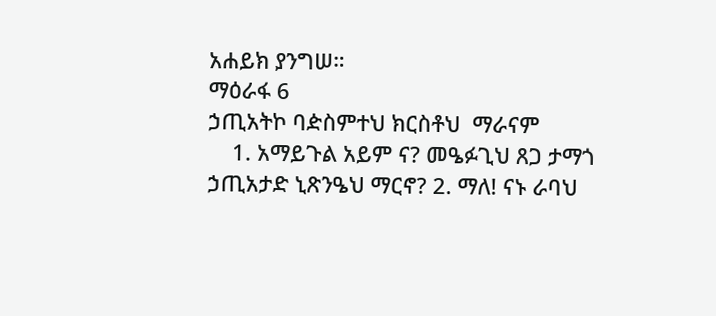አሐይክ ያንግሠ።
ማዕራፋ 6
ኃጢአትኮ ባዽስምተህ ክርስቶህ  ማራናም
    1. አማይጉል አይም ና? መዔፉጊህ ጸጋ ታማጎ ኃጢአታድ ኒጽንዔህ ማርኖ? 2. ማለ! ናኑ ራባህ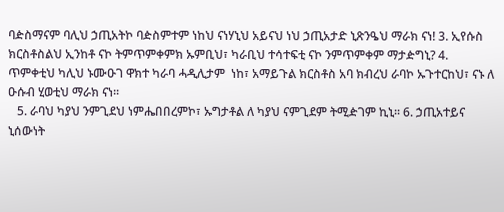ባዽስማናም ባሊህ ኃጢአትኮ ባዽስምተም ነከህ ናነሃኒህ አይናህ ነህ ኃጢአታድ ኒጽንዔህ ማራክ ናነ! 3. ኢየሱስ ክርስቶስልህ ኢንከቶ ናኮ ትምጥምቀምክ ኡምቢህ፣ ካራቢህ ተሳተፍቲ ናኮ ንምጥምቀም ማታዽግኒ? 4. ጥምቀቲህ ካሊህ ኑሙዑገ ዋክተ ካራባ ሓዲሊታም  ነከ፣ አማይጉል ክርስቶስ አባ ክብረህ ራባኮ ኡጉተርከህ፣ ናኑ ለ ዑሱብ ሂወቲህ ማራክ ናነ፡፡
   5. ራባህ ካያህ ንምጊደህ ነምሔበበረምኮ፣ ኡግታቶል ለ ካያህ ናምጊደም ትሚዽገም ኪኒ፡፡ 6. ኃጢአተይና ኒሰውነት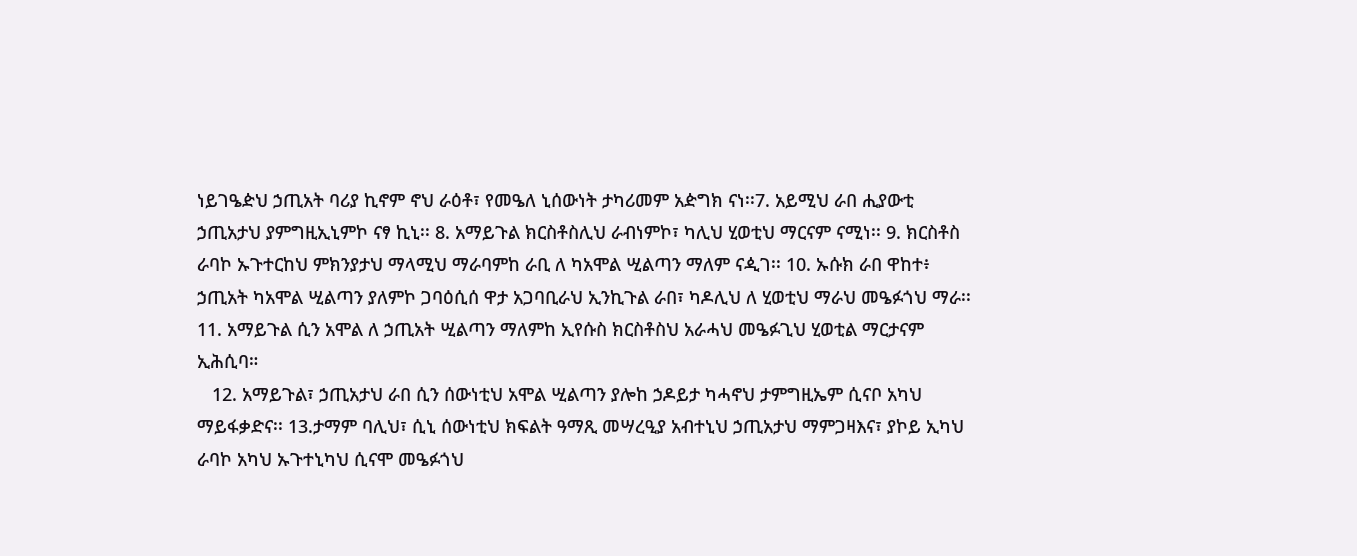ነይገዔዽህ ኃጢአት ባሪያ ኪኖም ኖህ ራዕቶ፣ የመዔለ ኒሰውነት ታካሪመም አዽግክ ናነ፡፡7. አይሚህ ራበ ሒያውቲ ኃጢአታህ ያምግዚኢኒምኮ ናፃ ኪኒ፡፡ 8. አማይጉል ክርስቶስሊህ ራብነምኮ፣ ካሊህ ሂወቲህ ማርናም ናሚነ፡፡ 9. ክርስቶስ ራባኮ ኡጉተርከህ ምክንያታህ ማላሚህ ማራባምከ ራቢ ለ ካአሞል ሢልጣን ማለም ናዺገ፡፡ 10. ኡሱክ ራበ ዋከተ፥ ኃጢአት ካአሞል ሢልጣን ያለምኮ ጋባዕሲሰ ዋታ አጋባቢራህ ኢንኪጉል ራበ፣ ካዶሊህ ለ ሂወቲህ ማራህ መዔፉጎህ ማራ፡፡ 11. አማይጉል ሲን አሞል ለ ኃጢአት ሢልጣን ማለምከ ኢየሱስ ክርስቶስህ አራሓህ መዔፉጊህ ሂወቲል ማርታናም ኢሕሲባ።
   12. አማይጉል፣ ኃጢአታህ ራበ ሲን ሰውነቲህ አሞል ሢልጣን ያሎከ ኃዶይታ ካሓኖህ ታምግዚኤም ሲናቦ አካህ ማይፋቃድና፡፡ 13.ታማም ባሊህ፣ ሲኒ ሰውነቲህ ክፍልት ዓማጺ መሣረዒያ አብተኒህ ኃጢአታህ ማምጋዛእና፣ ያኮይ ኢካህ ራባኮ አካህ ኡጉተኒካህ ሲናሞ መዔፉጎህ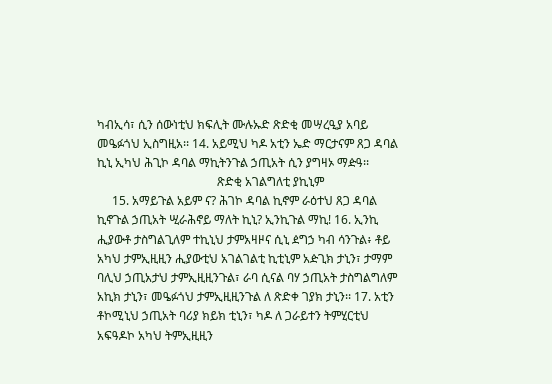ካብኢሳ፣ ሲን ሰውነቲህ ክፍሊት ሙሉኡድ ጽድቂ መሣረዒያ አባይ መዔፉጎህ ኢስግዚአ፡፡ 14. አይሚህ ካዶ አቲን ኤድ ማርታናም ጸጋ ዳባል ኪኒ ኢካህ ሕጊኮ ዳባል ማኪትንጉል ኃጢአት ሲን ያግዛኦ ማዽዓ፡፡
                                        ጽድቂ አገልግለቲ ያኪኒም
     15. አማይጉል አይም ና? ሕገኮ ዳባል ኪኖም ራዕተህ ጸጋ ዳባል ኪኖጉል ኃጢአት ሢራሕኖይ ማለት ኪኒ? ኢንኪጉል ማኪ! 16. ኢንኪ ሒያውቶ ታስግልጊለም ተኪኒህ ታምአዛዞና ሲኒ ዸግኃ ካብ ሳንጉል፥ ቶይ አካህ ታምኢዚዚን ሒያውቲህ አገልገልቲ ኪቲኒም አዽጊክ ታኒን፣ ታማም ባሊህ ኃጢአታህ ታምኢዚዚንጉል፣ ራባ ሲናል ባሃ ኃጢአት ታስግልግለም አኪክ ታኒን፣ መዔፉጎህ ታምኢዚዚንጉል ለ ጽድቀ ገያክ ታኒን፡፡ 17. አቲን ቶኮሚኒህ ኃጢአት ባሪያ ክይክ ቲኒን፣ ካዶ ለ ጋራይተን ትምሂርቲህ አፍዓዶኮ አካህ ትምኢዚዚን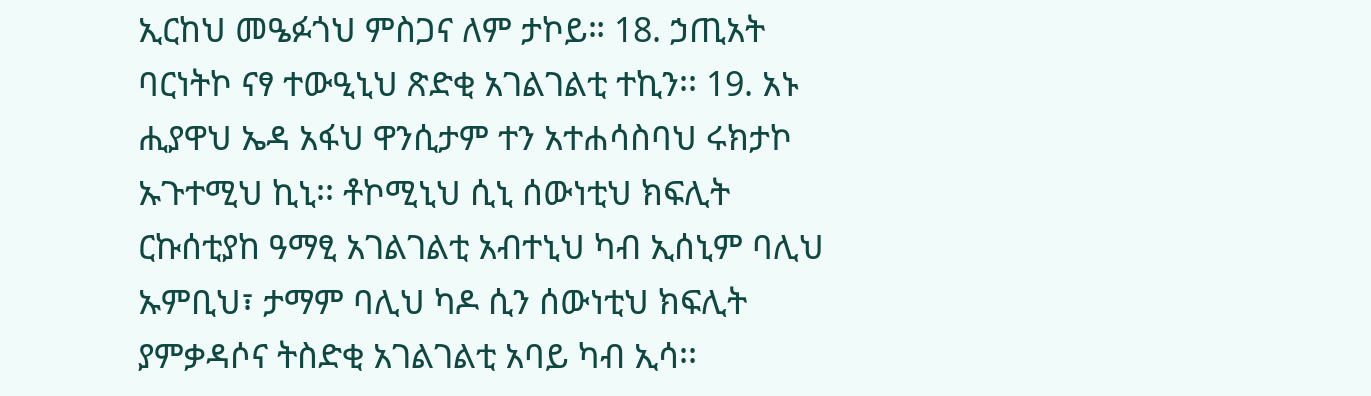ኢርከህ መዔፉጎህ ምስጋና ለም ታኮይ። 18. ኃጢአት ባርነትኮ ናፃ ተውዒኒህ ጽድቂ አገልገልቲ ተኪን፡፡ 19. አኑ ሒያዋህ ኤዳ አፋህ ዋንሲታም ተን አተሐሳስባህ ሩክታኮ ኡጉተሚህ ኪኒ፡፡ ቶኮሚኒህ ሲኒ ሰውነቲህ ክፍሊት ርኩሰቲያከ ዓማፂ አገልገልቲ አብተኒህ ካብ ኢሰኒም ባሊህ ኡምቢህ፣ ታማም ባሊህ ካዶ ሲን ሰውነቲህ ክፍሊት ያምቃዳሶና ትስድቂ አገልገልቲ አባይ ካብ ኢሳ፡፡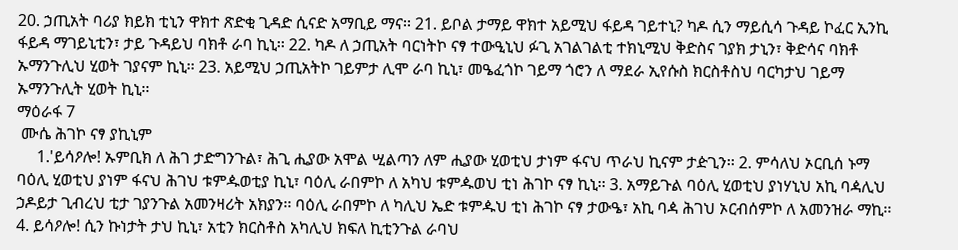20. ኃጢአት ባሪያ ክይክ ቲኒን ዋክተ ጽድቂ ጊዳድ ሲናድ አማቢይ ማና፡፡ 21. ይቦል ታማይ ዋክተ አይሚህ ፋይዳ ገይተኒ? ካዶ ሲን ማይሲሳ ጉዳይ ኮፈር ኢንኪ ፋይዳ ማገይኒቲን፣ ታይ ጉዳይህ ባክቶ ራባ ኪኒ፡፡ 22. ካዶ ለ ኃጢአት ባርነትኮ ናፃ ተውዒኒህ ፉጊ አገልገልቲ ተክኒሚህ ቅድስና ገያክ ታኒን፣ ቅድሳና ባክቶ ኡማንጉሊህ ሂወት ገያናም ኪኒ፡፡ 23. አይሚህ ኃጢአትኮ ገይምታ ሊሞ ራባ ኪኒ፣ መዔፈጎኮ ገይማ ጎሮን ለ ማደራ ኢየሱስ ክርስቶስህ ባርካታህ ገይማ ኡማንጉሊት ሂወት ኪኒ፡፡
ማዕራፋ 7
 ሙሴ ሕገኮ ናፃ ያኪኒም
     1.'ይሳዖሎ! ኡምቢክ ለ ሕገ ታድግንጉል፣ ሕጊ ሒያው አሞል ሢልጣን ለም ሒያው ሂወቲህ ታነም ፋናህ ጥራህ ኪናም ታዽጊን፡፡ 2. ምሳለህ ኦርቢሰ ኑማ ባዕሊ ሂወቲህ ያነም ፋናህ ሕገህ ቱምዹወቲያ ኪኒ፣ ባዕሊ ራበምኮ ለ አካህ ቱምዹወህ ቲነ ሕገኮ ናፃ ኪኒ፡፡ 3. አማይጉል ባዕሊ ሂወቲህ ያነሃኒህ አኪ ባዻሊህ ኃዶይታ ጊብረህ ቲታ ገያንጉል አመንዛሪት አክያን፡፡ ባዕሊ ራበምኮ ለ ካሊህ ኤድ ቱምዹህ ቲነ ሕገኮ ናፃ ታውዔ፣ አኪ ባዻ ሕገህ ኦርብሰምኮ ለ አመንዝራ ማኪ፡፡ 4. ይሳዖሎ! ሲን ኩነታት ታህ ኪኒ፣ አቲን ክርስቶስ አካሊህ ክፍለ ኪቲንጉል ራባህ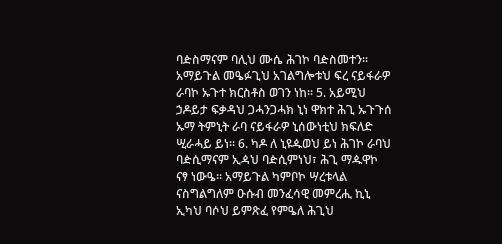ባዽስማናም ባሊህ ሙሴ ሕገኮ ባዽስመተን፡፡ አማይጉል መዔፉጊህ አገልግሎቱህ ፍረ ናይፋራዎ ራባኮ ኡጉተ ክርስቶስ ወገን ነከ፡፡ 5. አይሚህ ኃዶይታ ፍቃዳህ ጋሓንጋሓክ ኒነ ዋክተ ሕጊ ኡጉጉሰ ኡማ ትምኒት ራባ ናይፋራዎ ኒሰውነቲህ ክፍለድ ሢራሓይ ይነ፡፡ 6. ካዶ ለ ኒዩዹወህ ይነ ሕገኮ ራባህ ባዽሲማናም ኢዻህ ባዽሲምነህ፣ ሕጊ ማዹዋኮ ናፃ ነውዔ፡፡ አማይጉል ካምቦኮ ሣረቱላል ናስግልግለም ዑሱብ መንፈሳዊ መምረሒ ኪኒ ኢካህ ባሶህ ይምጽፈ የምዔለ ሕጊህ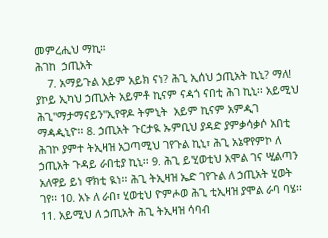መምረሒህ ማኪ።
ሕገከ  ኃጢአት
    7. አማይጉል አይም አይክ ናነ? ሕጊ ኢሰህ ኃጢአት ኪኒ? ማለ! ያኮይ ኢካህ ኃጢአት አይምቶ ኪናም ናዻጎ ናበቲ ሕገ ኪኒ፡፡ አይሚህ ሕጊ"ማታማናይን"ኢየዋዶ ትምኒት  አይም ኪናም አምዺገ ማዻዺኒዮ፡፡ 8. ኃጢአት ጉርታዪ ኡምቢህ ያዳድ ያምቃሳቃሶ አበቲ ሕገኮ ያምተ ትኢዛዝ አጋጣሚህ ገየጉል ኪኒ፣ ሕጊ አኔዋየምኮ ለ ኃጢአት ጉዳይ ራበቲያ ኪኒ፡፡ 9. ሕጊ ይ'ሂወቲህ አሞል ገና ሢልጣን አለዋይ ይነ ዋክቲ ዪነ፡፡ ሕጊ ትኢዛዝ ኤድ ገየጉል ለ ኃጢአት ሂወት ገየ፡፡ 10. አኑ ለ ራበ፣ ሂወቲህ ዮምሖወ ሕጊ ቲኢዛዝ ያሞል ራባ ባሄ፡፡ 11. አይሚህ ለ ኃጢአት ሕጊ ትኢዛዝ ሳባብ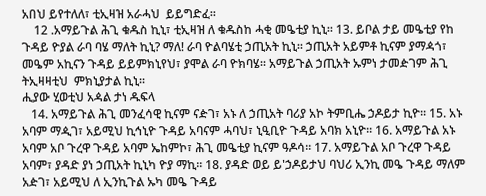አበህ ይየተለለ፣ ቲኢዛዝ አራሓህ  ይይግድፈ፡፡
    12 .አማይጉል ሕጊ ቁዱስ ኪኒ፣ ቲኢዛዝ ለ ቁዱስከ ሓቂ መዔቲያ ኪኒ፡፡ 13. ይቦል ታይ መዔቲያ የከ ጉዳይ ዮያል ራባ ባሄ ማለት ኪኒ? ማለ! ራባ ዮልባሄቲ ኃጢአት ኪኒ፡፡ ኃጢአት አይምቶ ኪናም ያማዻጎ፣ መዔም አኪናን ጉዳይ ይይምክኒየህ፣ ያሞል ራባ ዮክባሄ፡፡ አማይጉል ኃጢአት ኡምነ ታመዽገም ሕጊ ትኢዛዛቲህ  ምክኒያታል ኪኒ፡፡
ሒያው ሂወቲህ አዻል ታነ ዱፍላ
   14. አማይጉል ሕጊ መንፈሳዊ ኪናም ናዽገ፣ አኑ ለ ኃጢአት ባሪያ አኮ ትምቢሔ ኃዶይታ ኪዮ፡፡ 15. አኑ አባም ማዺገ፣ አይሚህ ኪኅኒዮ ጉዳይ አባናም ሓባህ፣ ኒዒቢዮ ጉዳይ አባክ አኒዮ፡፡ 16. አማይጉል አኑ አባም አቦ ጉረዋ ጉዳይ አባም ኤከምኮ፣ ሕጊ መዔቲያ ኪናም ዓዶሳ፡፡ 17. አማይጉል አቦ ጉረዋ ጉዳይ አባም፣ ያዳድ ያነ ኃጢአት ኪኒካ ዮያ ማኪ፡፡ 18. ያዳድ ወይ ይ'ኃዶይታህ ባህሪ ኢንኪ መዔ ጉዳይ ማለም አዽገ፣ አይሚህ ለ ኢንኪጉል ኡካ መዔ ጉዳይ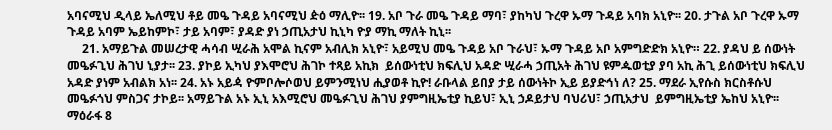አባናሚህ ዲላይ ኤለሚህ ቶይ መዔ ጉዳይ አባናሚህ ዽዕ ማሊዮ፡፡ 19. አቦ ጉራ መዔ ጉዳይ ማባ፣ ያከካህ ጉረዋ ኡማ ጉዳይ አባክ አኒዮ፡፡ 20. ታጉል አቦ ጉረዋ ኡማ ጉዳይ አባም ኤይከምኮ፣ ታይ አባም፣ ያዳድ ያነ ኃጢአታህ ኪኒካ ዮያ ማኪ ማለት ኪኒ፡፡
     21. አማይጉል መሠረታዊ ሓሳብ ሢራሕ አሞል ኪናም አብሊክ አኒዮ፣ አይሚህ መዔ ጉዳይ አቦ ጉራህ፣ ኡማ ጉዳይ አቦ አምግድድክ አኒዮ። 22. ያዳህ ይ ሰውነት መዔፉጊህ ሕገህ ኒያታ፡፡ 23. ያኮይ ኢካህ ያእሞሮህ ሕገኮ ተጻይ አኪክ  ይሰውነቲህ ክፍሊህ አዳድ ሢራሓ ኃጢአት ሕገህ ዩምዹወቲያ ያባ አኪ ሕጊ ይሰውነቲህ ክፍሊህ አዳድ ያነም አብልክ አነ፡፡ 24. አኑ አይዻ ዮምቦሎሶወህ ይምንሚነህ ሒያወቶ ኪዮ! ራቡላል ይበያ ታይ ሰውነትኮ ኢይ ይያድኅነ ለ? 25. ማደራ ኢየሱስ ክርስቶሱህ መዔፉጎህ ምስጋና ታኮይ፡፡ አማይጉል አኑ ኢኒ አእሚሮህ መዔፉጊህ ሕገህ ያምግዚኤቲያ ኪይህ፣ ኢኒ ኃዶይታህ ባህሪህ፣ ኃጢአታህ  ይምግዚኤቲያ ኤከህ አኒዮ፡፡
ማዕራፋ 8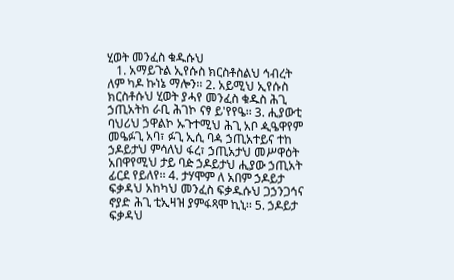ሂወት መንፈስ ቁዱሱህ
   1. አማይጉል ኢየሱስ ክርስቶስልህ ኅብረት ለም ካዶ ኩነኔ ማሎን፡፡ 2. አይሚህ ኢየሱስ ክርስቶሱህ ሂወት ያሓየ መንፈስ ቁዱስ ሕጊ ኃጢአትከ ራቢ ሕገኮ ናፃ ይ'የየዔ፡፡ 3. ሒያውቲ ባህሪህ ኃዋልኮ ኡጉተሚህ ሕጊ አቦ ዺዔዋየም መዔፉጊ አባ፣ ፉጊ ኢሲ ባዻ ኃጢአተይና ተከ ኃዶይታህ ምሳለህ ፋረ፣ ኃጢአታህ መሥዋዕት አበዋየሚህ ታይ ባዽ ኃዶይታህ ሒያው ኃጢአት ፊርደ የይለየ፡፡ 4. ታሃሞም ለ አበም ኃዶይታ ፍቃዳህ አከካህ መንፈስ ፍቃዱሱህ ጋኃንጋኅና ኖያድ ሕጊ ቲኢዛዝ ያምፋጻሞ ኪኒ፡፡ 5. ኃዶይታ ፍቃዳህ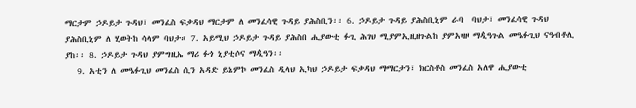ማርታም ኃዶይታ ጉዳህ፣ መንፈስ ፍቃዳህ ማርታም ለ መንፈሳዊ ጉዳይ ያሕስቢን፡፡ 6. ኃዶይታ ጉዳይ ያሕስቢኒም ራባ  ባህታ፣ መንፈሳዊ ጉዳህ ያሕስቢኒም ለ ሂወትከ ሳላም ባህታ። 7. አይሚህ ኃዶይታ ጉዳይ ያሕስበ ሒያውቲ ፉጊ ሕገህ ሚያምኢዚዘጉልከ ያምአዛዞ ማዺዓጉል መዔፉጊህ ናዓብቶሊ ያከ፡፡ 8. ኃዶይታ ጉዳህ ያምግዚኤ ማሪ ፉጎ ኒያቲሶና ማዺዓን፡፡
   9. አቲን ለ መዔፉጊህ መንፈስ ሲን አዳድ ይኔምኮ መንፈስ ዲላህ ኢካህ ኃዶይታ ፍቃዳህ ማማርታን፣ ክርስቶስ መንፈስ አለዋ ሒያውቲ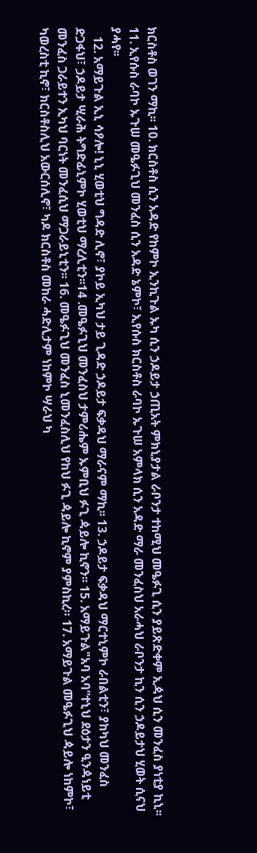ክርስቶስ ወገን ማኪ፡፡ 10. ክርስቶስ ሲን አዳድ የከምኮ ኢንኪጉል ኡካ ሲን ኃዶይታ ኃጢአት ምክኒያታል ራቦንታ ተከሚህ መዔፉጊ ሲን ያይጽድቀም ኢዻህ ሲን መንፈስ ያነቲያ ኪኒ፡፡ 11. ኢየሱስ ራባኮ ኡጉሠ መዔፉጊህ መንፈስ ሲን አዳድ ኔምኮ፣ ኢየሱስ ክርስቶስ ራባኮ ኡጉሠ አምላክ ሲን አዳድ ማራ መንፈስህ አራሓህ ራቦንታ ኪን ሲን ኃዶይታህ ሂወት ሲናህ ያሓየ፡፡
   12. አማይጉል ኢኒ ሳዖሎ! ኒኒ ሂወቲህ ግዳድ ሊኖ፣ ያኮይ ኢካህ ታይ ጊዳድ ኃዶይታ ፍቃዳህ ማራናም ማኪ፡፡ 13. ኃዶይታ ፍቃዳህ ማርተኒምኮ ራበልቲን፣ ያከካህ መንፈስ ድጋፋህ፣ ኃዶይታ ሢራሕ ትግድፊኒምኮ ሂወቲህ ማረሊቲን፡፡14 .መዔፉጊህ መንፈስህ ታምሪሔም ኡምቢህ ፉጊ ዻይሎ ኪኖን፡፡ 15. አማይጉል"አባ አባ”ተኒህ ደዕታን ዒንዻነይቲ መንፈስ ጋራይተን ኢካህ ባርነት መንፈሲህ ማጋራይኒቲን፡፡ 16. መዔፉጊህ መንፈስ ኒመንፈስሊህ የከህ ፉጊ ዻይሎ ኪኖም ያምስኪረ። 17. አማይጉል መዔፉጊህ ዻይሎ ነከምኮ፣ ካወረስቲ ኪኖ፣ ክርስቶስሊህ አውርሰሊኖ፣ ካዶ ክርስቶስ መከራ ሓድሊታም ነከምኮ ሣራህ ካ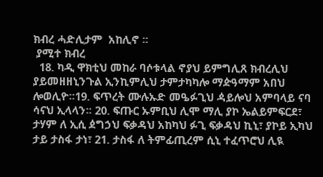ክብረ ሓድሊታም  አከሊኖ ፡፡
 ያሚተ ክብረ
  18. ካዲ ዋክቲህ መከራ ባሶቱላል ኖያህ ይምግሊጸ ክብረሊህ ያይመዘዘኒንጉል ኢንኪምሊህ ታምታካካሎ ማዽዓማም አበህ ሎወሊዮ፡፡19. ፍጥረት ሙሉኡድ መዔፉጊህ ዻይሎህ አምባላይ ናባ ሳናህ ኢላላን፡፡ 20. ፍጡር ኡምቢህ ሊሞ ማሊ ያኮ ኤልይምፍርደ፣ ታሃም ለ ኢሲ ዸግኃህ ፍቃዳህ አከካህ ፉጊ ፍቃዳህ ኪኒ፣ ያኮይ ኢካህ ታይ ታስፋ ታነ፣ 21. ታስፋ ለ ትምፊጢረም ሲኒ ተፈጥሮህ ሊዪ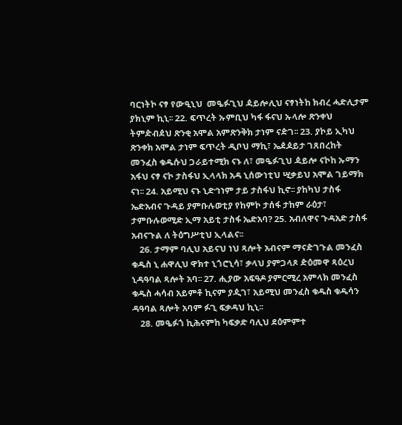ባርነትኮ ናፃ የውዒኒህ  መዔፉጊህ ዻይሎሊህ ናፃነትከ ክብረ ሓድሊታም ያክኒም ኪኒ፡፡ 22. ፍጥረት ኡምቢህ ካፋ ፋናህ ኡላሎ ጽንቀህ ትምዽብዸህ ጽንቂ አሞል አምጽንቅክ ታነም ናዽገ፡፡ 23. ያኮይ ኢካህ ጽንቀክ አሞል ታነም ፍጥረት ዲቦህ ማኪ፣ ኤዸዾይታ ገጸበረከት መንፈስ ቁዱሱህ ጋራይተሚክ ናኑ ለ፣ መዔፉጊህ ዻይሎ ናኮከ ኡማን አፋህ ናፃ ናኮ ታስፋህ ኢላላክ አዳ ኒሰውነቲህ ሢቃይህ አሞል ገይማክ ናነ፡፡ 24. አይሚህ ናኑ ኒድኅነም ታይ ታስፋህ ኪኖ፡፡ ያከካህ ታስፋ ኤድአብና ጉዳይ ያምቡሉወቲያ የከምኮ ታሰፋ ታከም ራዕታ፣ ታምቡሉወሚድ ኢማ አይቲ ታስፋ ኤድአባ? 25. አብለዋና ጉዳአድ ታስፋ አብናጉል ለ ትዕግሥቲህ ኢላልና፡፡
    26. ታማም ባሊህ አይናህ ነህ ጻሎት አብናም ማናዽገጉል መንፈስ ቁዱስ ኒ ሐዋሊህ ዋክተ ኒጎሮኒሳ፣ ቃላህ ያምጋላጾ ዽዕመዋ ጻዕረህ ኒዳዓባል ጻሎት አባ፡፡ 27. ሒያው አፍዓዶ ያምርሚረ አምላክ መንፈስ ቁዱስ ሓሳብ አይምቶ ኪናም ያዺገ፣ አይሚህ መንፈስ ቁዱስ ቁዱሳን ዳዓባል ጻሎት አባም ፉጊ ፍቃዳህ ኪኒ፡፡
    28. መዔፉጎ ኪሕናምከ ካፍቃድ ባሊህ ደዕምምተ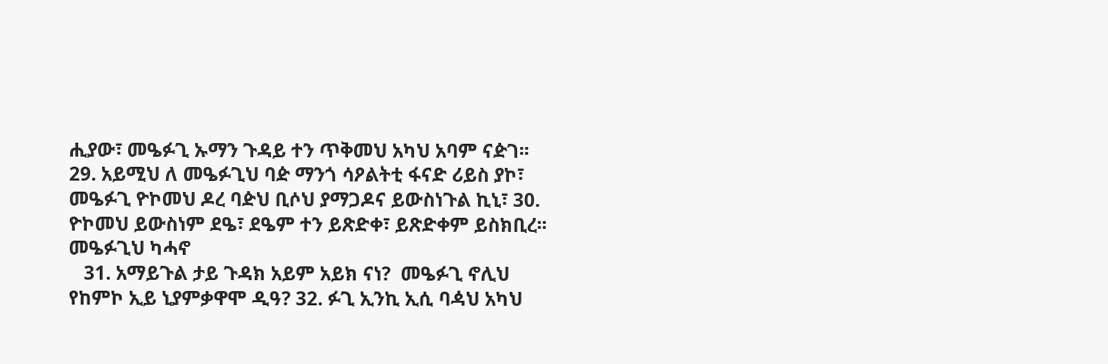ሒያው፣ መዔፉጊ ኡማን ጉዳይ ተን ጥቅመህ አካህ አባም ናዽገ፡፡ 29. አይሚህ ለ መዔፉጊህ ባዽ ማንጎ ሳዖልትቲ ፋናድ ሪይስ ያኮ፣ መዔፉጊ ዮኮመህ ዶረ ባዽህ ቢሶህ ያማጋዶና ይውስነጉል ኪኒ፣ 30. ዮኮመህ ይውስነም ደዔ፣ ደዔም ተን ይጽድቀ፣ ይጽድቀም ይስክቢረ፡፡
መዔፉጊህ ካሓኖ
   31. አማይጉል ታይ ጉዳክ አይም አይክ ናነ?  መዔፉጊ ኖሊህ የከምኮ ኢይ ኒያምቃዋሞ ዲዓ? 32. ፉጊ ኢንኪ ኢሲ ባዻህ አካህ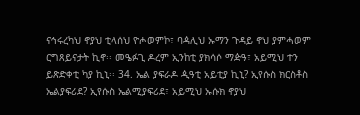ናኅሩረካህ ኖያህ ቲላሰህ ዮሖወምኮ፣ ባዻሊህ ኡማን ጉዳይ ኖህ ያምሓወም ርግጸይናታት ኪኖ፡፡ መዔፉጊ ዶረም ኢንከቲ ያክሳሶ ማዽዓ፣ አይሚህ ተን ይጽድቀቲ ካያ ኪኒ፡፡ 34. ኤል ያፍራዶ ዺዓቲ አይቲያ ኪኒ? ኢየሱስ ክርስቶስ ኤልያፍሪደ? ኢየሱስ ኤልሚያፍሪደ፣ አይሚህ ኡሱክ ኖያህ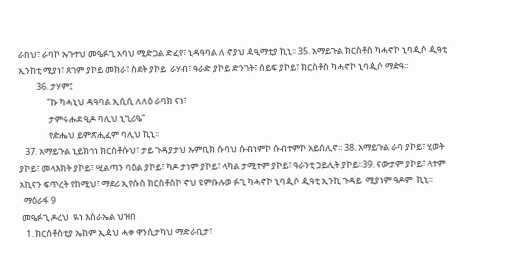ራበህ፣ ራባኮ ኡጉተህ መዔፉጊ አባህ ሚድጋል ድፈየ፣ ኒዳዓባል ለ ኖያህ ዻዒማቲያ ኪኒ፡፡ 35. አማይጉል ክርስቶስ ካሓኖኮ ኒባዺሶ ዺዓቲ ኢንከቲ ሚያነ፣ ጸገም ያኮይ መከራ፣ ስደት ያኮይ  ራሃብ፣ ዓራድ ያኮይ ድንገት፣ ሰይፍ ያኮይ፣ ክርስቶስ ካሓኖኮ ኒባዺሶ ማዽዓ፡፡
         36. ታሃም፤
              "ኩ ካሓኒህ ዳዓባል ኢሲሲ ለለዕ ራባክ ናነ፣
               ታምሩሑደ ዒዶ ባሊህ ኒጊሪዔ"
               የዽሔህ ይምጽሒፈም ባሊህ ኪኒ፡፡
   37. አማይጉል ኒይክኅነ ክርስቶሱህ፣ ታይ ጉዳያታህ ኡምቢክ ሱባህ ሱብነምኮ ሱብተምኮ አይሰሊኖ፡፡ 38. አማይጉል ራባ ያኮይ፣ ሂወት ያኮይ፣ መላእክት ያኮይ፣ ሢልጣን ባዕል ያኮይ፣ ካዶ ታነም ያኮይ፣ ላካል ታሚተም ያኮይ፣ ዓራንቲ ኃይሊት ያኮይ፡፡39. ናውታም ያኮይ፣ ላተም አኪናን ፍጥረት የከሚህ፣ ማደሪ ኢየሱስ ክርስቶስኮ ኖህ ዩምቡሉወ ፉጊ ካሓኖኮ ኒባዺሶ ዺዓቲ ኢንኪ ጉዳይ  ሚያነም ዓዶም  ኪኒ፡፡
  ማዕራፋ 9
 መዔፉጊ ዶረህ  ዪነ እስራኤል ህዝበ
   1. ክርስቶስቲያ ኤከም ኢዻህ ሓቀ ዋንሲታካህ ማድራቢታ፣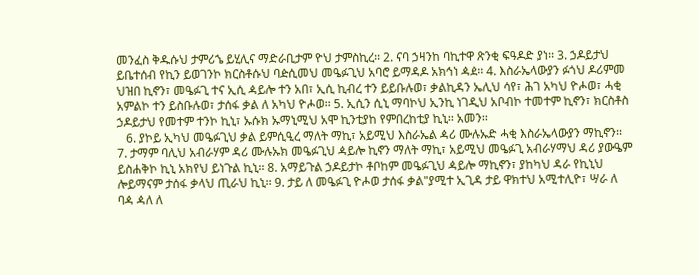መንፈስ ቅዱሱህ ታምሪኄ ይሂሊና ማድራቢታም ዮህ ታምስኪረ፡፡ 2. ናባ ኃዛንከ ባኪተዋ ጽንቂ ፍዓዶድ ያነ፡፡ 3. ኃዶይታህ ይቤተሰብ የኪን ይወገንኮ ክርስቶሱህ ባዽሲመህ መዔፉጊህ አባሮ ይማዳዶ አክኅነ ዻዸ፡፡ 4. እስራኤላውያን ፉጎህ ዶሪምመ ህዝበ ኪኖን፣ መዔፉጊ ተና ኢሲ ዻይሎ ተን አበ፣ ኢሲ ኪብረ ተን ይይቡሉወ፣ ቃልኪዳን ኤሊህ ሳየ፣ ሕገ አካህ ዮሖወ፣ ሓቂ አምልኮ ተን ይስቡሉወ፣ ታሰፋ ቃል ለ አካህ ዮሖወ፡፡ 5. ኢሲን ሲኒ ማባኮህ ኢንኪ ነገዲህ አቦብኮ ተመተም ኪኖን፣ ክርስቶስ ኃዶይታህ የመተም ተንኮ ኪኒ፣ ኡሱክ ኡማኒሚህ አሞ ኪንቲያከ የምበረከቲያ ኪኒ፡፡ አመን፡፡
   6. ያኮይ ኢካህ መዔፉጊህ ቃል ይምሲዒረ ማለት ማኪ፣ አይሚህ እስራኤል ዻሪ ሙሉኡድ ሓቂ እስራኤላውያን ማኪኖን፡፡ 7. ታማም ባሊህ አብራሃም ዳሪ ሙሉኡክ መዔፉጊህ ዻይሎ ኪኖን ማለት ማኪ፣ አይሚህ መዔፉጊ አብራሃማህ ዳሪ ያውዔም ይስሐቅኮ ኪኒ አክየህ ይነጉል ኪኒ፡፡ 8. አማይጉል ኃዶይታኮ ቶቦከም መዔፉጊህ ዻይሎ ማኪኖን፣ ያከካህ ዳራ የኪኒህ ሎይማናም ታሰፋ ቃላህ ጢራህ ኪኒ፡፡ 9. ታይ ለ መዔፉጊ ዮሖወ ታሰፋ ቃል"ያሚተ ኢጊዳ ታይ ዋክተህ አሚተሊዮ፣ ሣራ ለ ባዻ ዻለ ለ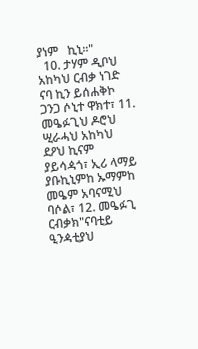ያነም   ኪኒ፡፡"
  10. ታሃም ዲቦህ አከካህ ርብቃ ነገድ ናባ ኪን ይሰሐቅኮ ጋንጋ ሶኒተ ዋክተ፣ 11. መዔፉጊህ ዶሮህ ሢራሓህ አከካህ ደዖህ ኪናም ያይሳዻጎ፣ ኢሪ ላማይ ያቡኪኒምከ ኡማምከ መዔም አባናሚህ ባሶል፣ 12. መዔፉጊ ርብቃክ"ናባቲይ ዒንዻቲያህ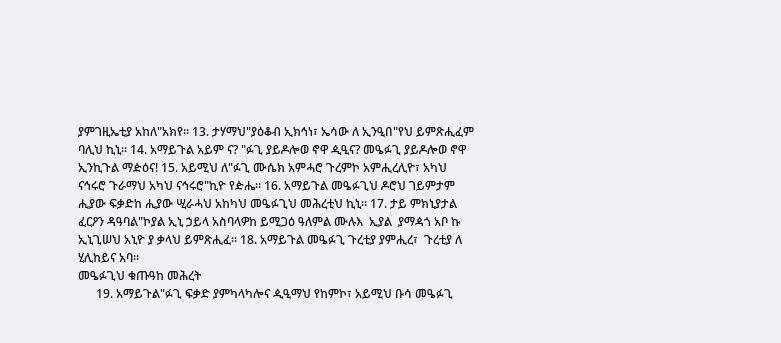ያምገዚኤቲያ አከለ"አክየ፡፡ 13. ታሃማህ"ያዕቆብ ኢክኅነ፣ ኤሳው ለ ኢንዒበ"የህ ይምጽሒፈም ባሊህ ኪኒ፡፡ 14. አማይጉል አይም ና? "ፉጊ ያይዶሎወ ኖዋ ዺዒና? መዔፉጊ ያይዶሎወ ኖዋ ኢንኪጉል ማዽዕና! 15. አይሚህ ለ"ፉጊ ሙሴክ አምሓሮ ጉረምኮ አምሒረሊዮ፣ አካህ ናኅሩሮ ጉራማህ አካህ ናኅሩሮ"ኪዮ የዽሔ፡፡ 16. አማይጉል መዔፉጊህ ዶሮህ ገይምታም ሒያው ፍቃድከ ሒያው ሢራሓህ አከካህ መዔፉጊህ መሕረቲህ ኪኒ፡፡ 17. ታይ ምክኒያታል ፈርዖን ዳዓባል"ኮያል ኢኒ ኃይላ አስባላዎከ ይሚጋዕ ዓለምል ሙሉእ  ኢያል  ያማዻጎ አቦ ኩ ኢኒጊሠህ አኒዮ ያ ቃላህ ይምጽሒፈ፡፡ 18. አማይጉል መዔፉጊ ጉረቲያ ያምሒረ፣  ጉረቲያ ለ ሂሊከይና አባ፡፡
መዔፉጊህ ቁጡዓከ መሕረት
      19. አማይጉል"ፉጊ ፍቃድ ያምካላካሎና ዺዒማህ የከምኮ፣ አይሚህ ቡሳ መዔፉጊ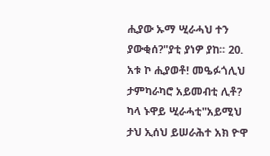ሒያው ኡማ ሢራሓህ ተን ያውቂሰ?"ያቲ ያነዎ ያከ፡፡ 20. አቱ ኮ ሒያወቶ! መዔፉጎሊህ ታምካራካሮ አይመብቲ ሊቶ?  ካላ ኑዋይ ሢራሓቲ"አይሚህ ታህ ኢሰህ ይሠራሕተ አክ ዮዋ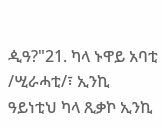ዺዓ?"21. ካላ ኑዋይ አባቲ /ሢራሓቲ/፣ ኢንኪ ዓይነቲህ ካላ ጺቃኮ ኢንኪ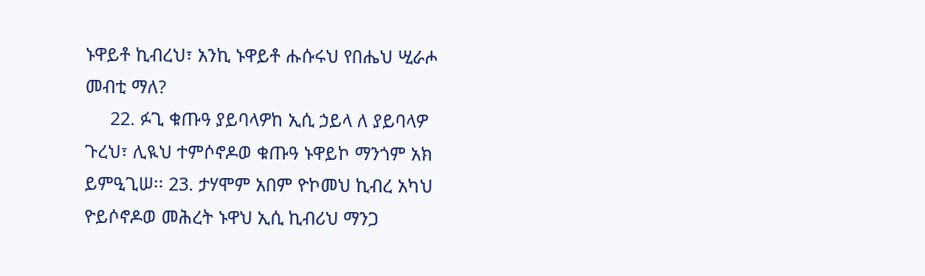ኑዋይቶ ኪብረህ፣ አንኪ ኑዋይቶ ሑሱሩህ የበሔህ ሢራሖ መብቲ ማለ?
     22. ፉጊ ቁጡዓ ያይባላዎከ ኢሲ ኃይላ ለ ያይባላዎ ጉረህ፣ ሊዪህ ተምሶኖዶወ ቁጡዓ ኑዋይኮ ማንጎም አክ ይምዒጊሠ፡፡ 23. ታሃሞም አበም ዮኮመህ ኪብረ አካህ ዮይሶኖዶወ መሕረት ኑዋህ ኢሲ ኪብሪህ ማንጋ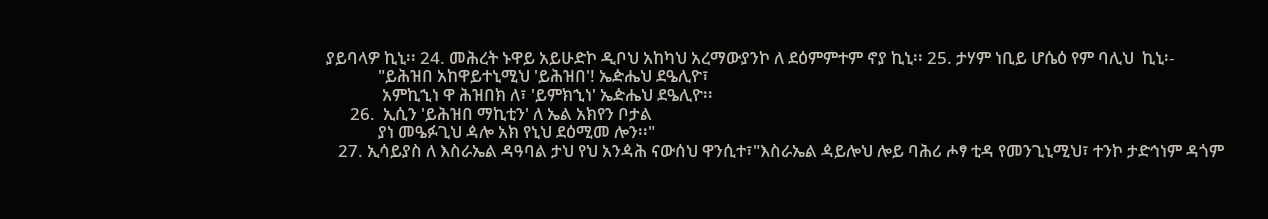ያይባላዎ ኪኒ፡፡ 24. መሕረት ኑዋይ አይሁድኮ ዲቦህ አከካህ አረማውያንኮ ለ ደዕምምተም ኖያ ኪኒ፡፡ 25. ታሃም ነቢይ ሆሴዕ የም ባሊህ  ኪኒ፡-
             "ይሕዝበ አከዋይተኒሚህ 'ይሕዝበ'! ኤዽሔህ ደዔሊዮ፣
              አምኪኂነ ዋ ሕዝበክ ለ፣ 'ይምክኂነ' ኤዽሔህ ደዔሊዮ፡፡
      26.  ኢሲን 'ይሕዝበ ማኪቲን' ለ ኤል አክየን ቦታል
             ያነ መዔፉጊህ ዻሎ አክ የኒህ ደዕሚመ ሎን፡፡"
   27. ኢሳይያስ ለ እስራኤል ዳዓባል ታህ የህ አንዻሕ ናውሰህ ዋንሲተ፣"እስራኤል ዻይሎህ ሎይ ባሕሪ ሖፃ ቲዳ የመንጊኒሚህ፣ ተንኮ ታድኅነም ዳጎም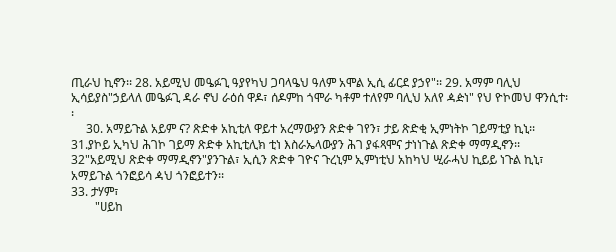ጢራህ ኪኖን፡፡ 28. አይሚህ መዔፉጊ ዓያየካህ ጋባላዔህ ዓለም አሞል ኢሲ ፊርደ ያኃየ"፡፡ 29. አማም ባሊህ ኢሳይያስ"ኃይላለ መዔፉጊ ዳራ ኖህ ራዕሰ ዋዶ፣ ሰዶምከ ጎሞራ ካቶም ተለየም ባሊህ አለየ ዻዽነ" የህ ዮኮመህ ዋንሲተ፡፡
     30. አማይጉል አይም ና? ጽድቀ አኪቲለ ዋይተ አረማውያን ጽድቀ ገየን፣ ታይ ጽድቂ ኢምነትኮ ገይማቲያ ኪኒ፡፡ 31.ያኮይ ኢካህ ሕገኮ ገይማ ጽድቀ አኪቲሊክ ቲነ እስራኤላውያን ሕገ ያፋጻሞና ታነነጉል ጽድቀ ማማዲኖን፡፡ 32"አይሚህ ጽድቀ ማማዲኖን"ያንጉል፣ ኢሲን ጽድቀ ገዮና ጉረኒም ኢምነቲህ አከካህ ሢራሓህ ኪይይ ነጉል ኪኒ፣ አማይጉል ጎንፎይሳ ዻህ ጎንፎይተን፡፡
33. ታሃም፣
        "ሀይከ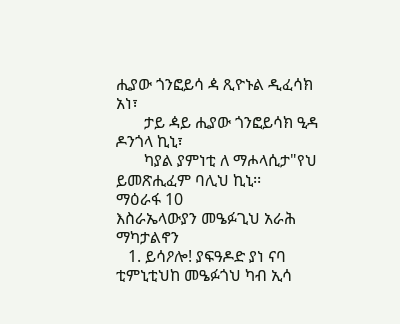ሒያው ጎንፎይሳ ዻ ጺዮኑል ዲፈሳክ አነ፣
       ታይ ዻይ ሒያው ጎንፎይሳክ ዒዳ ዶንጎላ ኪኒ፣
       ካያል ያምነቲ ለ ማሖላሲታ"የህ ይመጽሒፈም ባሊህ ኪኒ፡፡
ማዕራፋ 10
እስራኤላውያን መዔፉጊህ አራሕ ማካታልኖን
   1. ይሳዖሎ! ያፍዓዶድ ያነ ናባ ቲምኒቲህከ መዔፉጎህ ካብ ኢሳ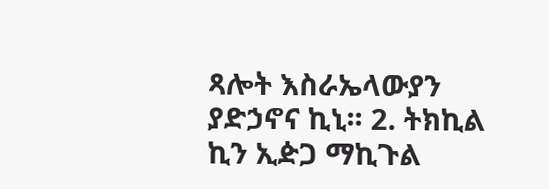ጻሎት እስራኤላውያን ያድኃኖና ኪኒ፡፡ 2. ትክኪል ኪን ኢዽጋ ማኪጉል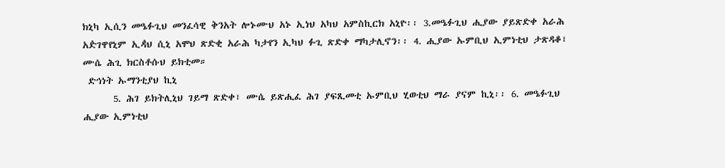ክኒካ ኢሲን መዔፉጊህ መንፈሳዊ ቅንአት ሎኑሙህ አኑ ኢነህ አካህ አምስኪርክ አኒዮ፡፡ 3.መዔፉጊህ ሒያው ያይጽድቀ አራሕ አዽገዋየኒም ኢዻህ ሲኒ አሞህ ጽድቂ አራሕ ካታየን ኢካህ ፉጊ ጽድቀ ማካታሊኖን፡፡ 4. ሒያው ኡምቢህ ኢምነቲህ ታጽዳቆ፣ ሙሴ ሕጊ ክርስቶሱህ ይክቲመ።
 ድኅነት ኡማንቲያህ ኪኒ
      5. ሕገ ይክትሊኒህ ገይማ ጽድቀ፣ ሙሴ ይጽሒፈ ሕገ ያፍጺመቲ ኡምቢህ ሂወቲህ ማራ ያናም ኪኒ፡፡ 6. መዔፉጊህ ሒያው ኢምነቲህ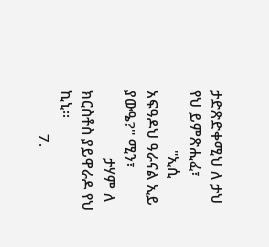ታድጽድቀሚህ ለ ታህ የህ ይምጽሒፈ፣
               "ኢሲ አፍዓዶህ ዓራናል ኢይ ያውዔ?" ሚን፣
                 ታሃም ለ ክርስቶስ ያይዋራዶ የህ ኪኒ፡፡
           7.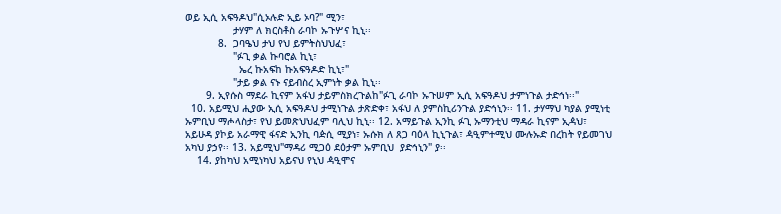ወይ ኢሲ አፍዓዶህ"ሲኦሉድ ኢይ ኦባ?" ሚን፣
                ታሃም ለ ክርስቶስ ራባኮ ኡጉሦና ኪኒ፡፡
           8.  ጋባዔህ ታህ የህ ይምትስህህፈ፣
                "ፉጊ ቃል ኩባሮል ኪኒ፣
                  ኤረ ኩአፍከ ኩአፍዓዶድ ኪኒ፣"
                "ታይ ቃል ናኑ ናይብስረ ኢምነት ቃል ኪኒ፡፡
       9. ኢየሱስ ማደራ ኪናም አፋህ ታይምስክረጉልከ"ፉጊ ራባኮ ኡጉሠም ኢሲ አፍዓዶህ ታምነጉል ታድኅነ፡፡"
  10. አይሚህ ሒያው ኢሲ አፍዓዶህ ታሚነጉል ታጽድቀ፣ አፋህ ለ ያምስኪሪንጉል ያድኅኒን፡፡ 11. ታሃማህ ካያል ያሚነቲ ኡምቢህ ማሖላስታ፣ የህ ይመጽህህፈም ባሊህ ኪኒ፡፡ 12. አማይጉል ኢንኪ ፉጊ ኡማንቲህ ማዳራ ኪናም ኢዻህ፣ አይሁዳ ያኮይ አራማዊ ፋናድ ኢንኪ ባዽሲ ሚያነ፣ ኡሱክ ለ ጸጋ ባዕላ ኪኒጉል፣ ዻዒምተሚህ ሙሉኡድ በረከት የይመገህ አካህ ያኃየ፡፡ 13. አይሚህ"ማዳሪ ሚጋዕ ደዕታም ኡምቢህ  ያድኅኒን" ያ፡፡
    14. ያከካህ አሚነካህ አይናህ የኒህ ዻዒሞና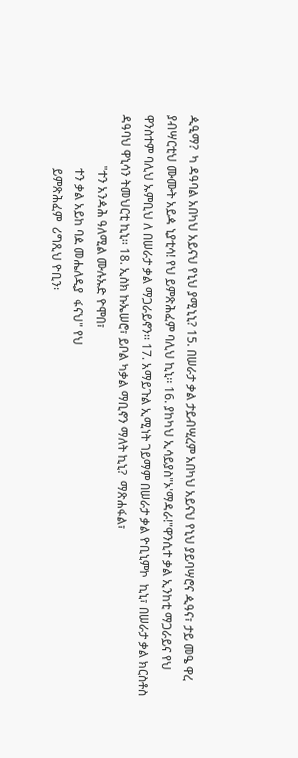ዺዒማ?  ካ ዳዓባል አበካህ አይናህ የኒህ ያሚኒኒ? 15. በሠራታ ቃል ታይብሢረም አበካህ አይናህ የኒህ ያይባሣሮና ዺዓና፣ ታይ መዔ ዋረ ያብሣርቲህ ሙሙት አይዻ ኒያቲሳ! የህ ይምጽሕፈም ባሊህ ኪኒ፡፡ 16. ያከካህ ኢሳይያስ"ኦ'ማዳራ!"ዋንሲተ ቃል ኢንከቲ ማጋራይና የህ ዋንስተም ባሊህ ኡምቢህ ለ በሠራታ ቃል ማጋራይኖን፡፡ 17. አማይጉል ኢሚነት ገይማም በሠራታ ቃል ዮቢኒምኮ  ኪኒ፣ በሠራታ ቃል ክርስቶስ ዳዓባህ ዋኒሳን ትመህርቲ ኪኒ፡፡ 18. ኢስክ ኩኤሠሮ፣ ይቦል ካቃል ማቢኖን ማለት ኪኒ?  ማጽሐፋል፣
                 "ተን አንዻሕ ዓለሚል ሙሉኡድ ዮሞበ፣
                  ተን ቃል አይከ ባዾ መሔለዲያ  ፋናህ" የህ
                  ይምጽሕፈም  ሪግጺህ ዮቢን፡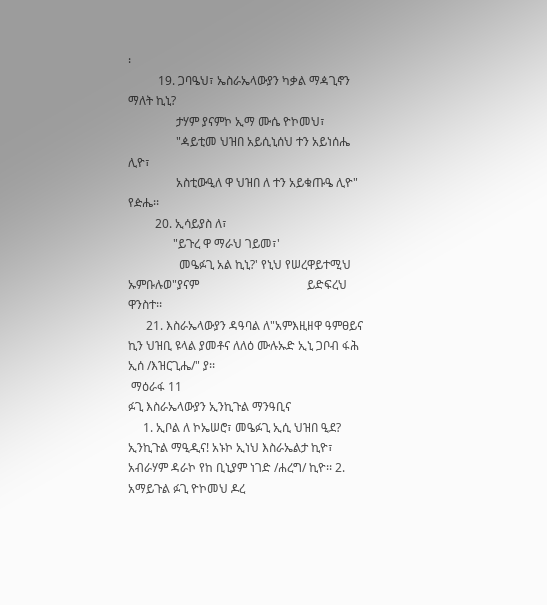፡
          19. ጋባዔህ፣ ኤስራኤላውያን ካቃል ማዻጊኖን ማለት ኪኒ?
                ታሃም ያናምኮ ኢማ ሙሴ ዮኮመህ፣
                "ዻይቲመ ህዝበ አይሲኒሰህ ተን አይነሰሔ ሊዮ፣
                አስቲውዒለ ዋ ህዝበ ለ ተን አይቁጡዔ ሊዮ" የዽሔ፡፡
         20. ኢሳይያስ ለ፣
               "ይጉረ ዋ ማራህ ገይመ፣'
                 መዔፉጊ አል ኪኒ?' የኒህ የሠረዋይተሚህ ኡምቡሉወ"ያናም                                    ይድፍረህ ዋንስተ፡፡
      21. እስራኤላውያን ዳዓባል ለ"አምእዚዘዋ ዓምፀይና ኪን ህዝቢ ዩላል ያመቶና ለለዕ ሙሉኡድ ኢኒ ጋቦብ ፋሕ ኢሰ /እዝርጊሔ/" ያ፡፡
 ማዕራፋ 11
ፉጊ እስራኤላውያን ኢንኪጉል ማንዓቢና
     1. ኢቦል ለ ኮኤሠሮ፣ መዔፉጊ ኢሲ ህዝበ ዒደ? ኢንኪጉል ማዒዲና! አኑኮ ኢነህ እስራኤልታ ኪዮ፣ አብራሃም ዳራኮ የከ ቢኒያም ነገድ /ሐረግ/ ኪዮ፡፡ 2. አማይጉል ፉጊ ዮኮመህ ዶረ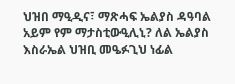ህዝበ ማዒዲና፣ ማጽሓፍ ኤልያስ ዳዓባል አይም የም ማታስቲውዒሊኒ? ለል ኤልያስ እስራኤል ህዝቢ መዔፉጊህ ነፊል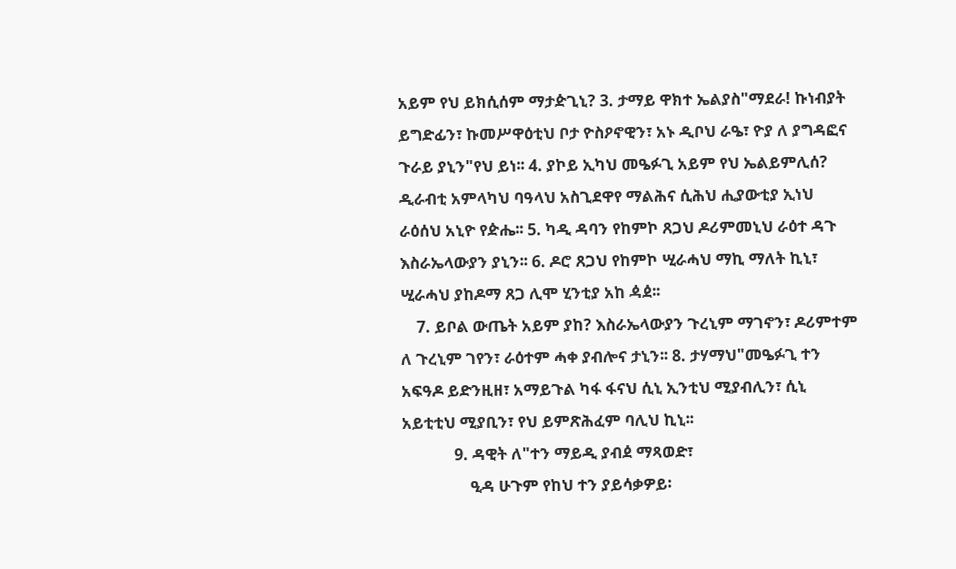አይም የህ ይክሲሰም ማታዽጊኒ? 3. ታማይ ዋክተ ኤልያስ"ማደራ! ኩነብያት ይግድፊን፣ ኩመሥዋዕቲህ ቦታ ዮስዖኖዊን፣ አኑ ዲቦህ ራዔ፣ ዮያ ለ ያግዳፎና ጉራይ ያኒን"የህ ይነ፡፡ 4. ያኮይ ኢካህ መዔፉጊ አይም የህ ኤልይምሊሰ? ዲራብቲ አምላካህ ባዓላህ አስጊደዋየ ማልሕና ሲሕህ ሒያውቲያ ኢነህ ራዕሰህ አኒዮ የዽሔ፡፡ 5. ካዲ ዳባን የከምኮ ጸጋህ ዶሪምመኒህ ራዕተ ዳጉ እስራኤላውያን ያኒን፡፡ 6. ዶሮ ጸጋህ የከምኮ ሢራሓህ ማኪ ማለት ኪኒ፣ ሢራሓህ ያከዶማ ጸጋ ሊሞ ሂንቲያ አከ ዻዸ፡፡
    7. ይቦል ውጤት አይም ያከ? እስራኤላውያን ጉረኒም ማገኖን፣ ዶሪምተም ለ ጉረኒም ገየን፣ ራዕተም ሓቀ ያብሎና ታኒን፡፡ 8. ታሃማህ"መዔፉጊ ተን አፍዓዶ ይድንዚዘ፣ አማይጉል ካፋ ፋናህ ሲኒ ኢንቲህ ሚያብሊን፣ ሲኒ አይቲቲህ ሚያቢን፣ የህ ይምጽሕፈም ባሊህ ኪኒ፡፡
             9. ዳዊት ለ"ተን ማይዲ ያብዸ ማጻወድ፣
                 ዒዳ ሁጉም የከህ ተን ያይሳቃዎይ፡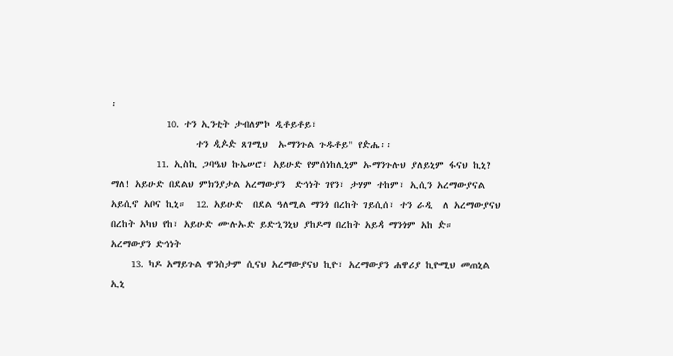፡
           10. ተን ኢንቲት ታብለምኮ ዲቶይቶይ፣
                 ተን ዺዾዽ ጸገሚህ  ኡማንጉል ጉዱቶይ" የዽሔ፡፡
         11. ኢስኪ ጋባዔህ ኩኤሠሮ፣ አይሁድ የምሰነከሊኒም ኡማንጉሉህ ያለይኒም ፋናህ ኪኒ? ማለ! አይሁድ በደልህ ምክንያታል አረማውያን  ድኅነት ገየን፣ ታሃም ተከም፣ ኢሲን አረማውያናል አይሲኖ አቦና ኪኒ።  12. አይሁድ  በደል ዓለሚል ማንጎ በረከት ገይሲሰ፣ ተን ራዲ  ለ አረማውያናህ በረከት አካህ የከ፣ አይሁድ ሙሉኡድ ይድኂንኒህ ያከዶማ በረከት አይዻ ማንጎም አከ ዽ።
አረማውያን ድኅነት
    13. ካዶ አማይጉል ዋንስታም ሲናህ አረማውያናህ ኪዮ፣ አረማውያን ሐዋሪያ ኪዮሚህ መጠኒል ኢኒ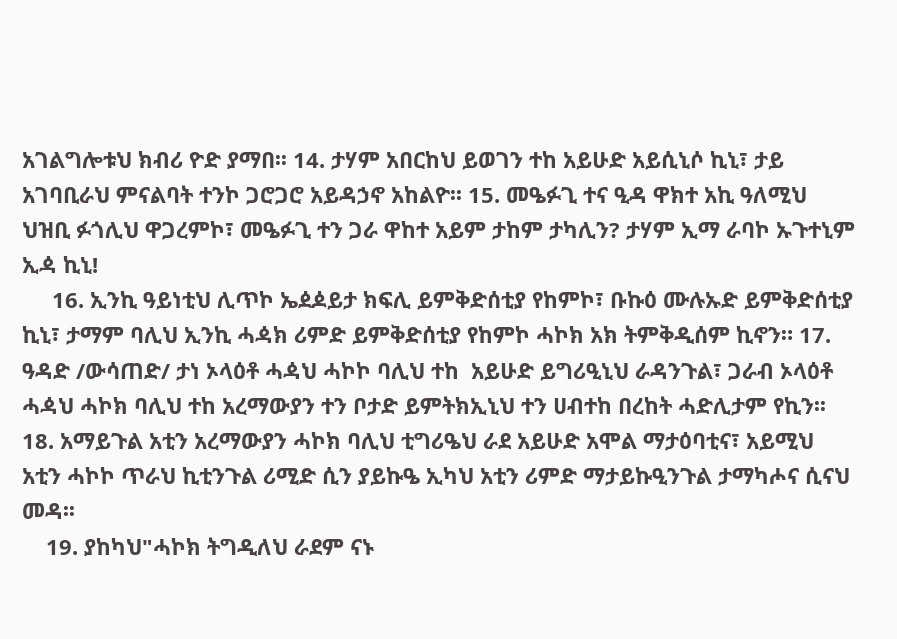አገልግሎቱህ ክብሪ ዮድ ያማበ፡፡ 14. ታሃም አበርከህ ይወገን ተከ አይሁድ አይሲኒሶ ኪኒ፣ ታይ አገባቢራህ ምናልባት ተንኮ ጋሮጋሮ አይዳኃኖ አከልዮ፡፡ 15. መዔፉጊ ተና ዒዳ ዋክተ አኪ ዓለሚህ ህዝቢ ፉጎሊህ ዋጋረምኮ፣ መዔፉጊ ተን ጋራ ዋከተ አይም ታከም ታካሊን? ታሃም ኢማ ራባኮ ኡጉተኒም ኢዻ ኪኒ!
     16. ኢንኪ ዓይነቲህ ሊጥኮ ኤዸዾይታ ክፍሊ ይምቅድሰቲያ የከምኮ፣ ቡኩዕ ሙሉኡድ ይምቅድሰቲያ ኪኒ፣ ታማም ባሊህ ኢንኪ ሓዻክ ሪምድ ይምቅድሰቲያ የከምኮ ሓኮክ አክ ትምቅዲሰም ኪኖን። 17. ዓዳድ /ውሳጠድ/ ታነ ኦላዕቶ ሓዻህ ሓኮኮ ባሊህ ተከ  አይሁድ ይግሪዒኒህ ራዳንጉል፣ ጋራብ ኦላዕቶ ሓዻህ ሓኮክ ባሊህ ተከ አረማውያን ተን ቦታድ ይምትክኢኒህ ተን ሀብተከ በረከት ሓድሊታም የኪን፡፡ 18. አማይጉል አቲን አረማውያን ሓኮክ ባሊህ ቲግሪዔህ ራደ አይሁድ አሞል ማታዕባቲና፣ አይሚህ አቲን ሓኮኮ ጥራህ ኪቲንጉል ሪሚድ ሲን ያይኩዔ ኢካህ አቲን ሪምድ ማታይኩዒንጉል ታማካሖና ሲናህ መዳ፡፡
    19. ያከካህ"ሓኮክ ትግዲለህ ራደም ናኑ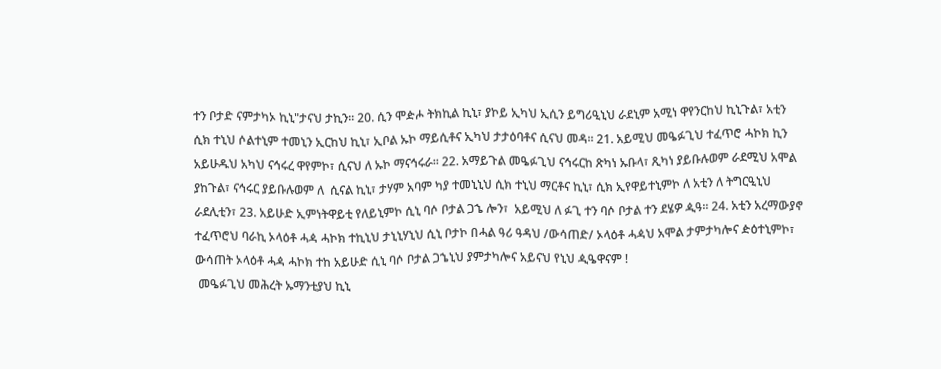ተን ቦታድ ናምታካኦ ኪኒ"ታናህ ታኪን፡፡ 20. ሲን ሞዽሖ ትክኪል ኪኒ፣ ያኮይ ኢካህ ኢሲን ይግሪዒኒህ ራደኒም አሚነ ዋየንርከህ ኪኒጉል፣ አቲን ሲክ ተኒህ ሶልተኒም ተመኒን ኢርከህ ኪኒ፣ ኢቦል ኡኮ ማይሲቶና ኢካህ ታታዕባቶና ሲናህ መዳ፡፡ 21. አይሚህ መዔፉጊህ ተፈጥሮ ሓኮክ ኪን አይሁዱህ አካህ ናኅሩረ ዋየምኮ፣ ሲናህ ለ ኡኮ ማናኅሩራ፡፡ 22. አማይጉል መዔፉጊህ ናኅሩርከ ጽካነ ኡቡላ፣ ጺካነ ያይቡሉወም ራደሚህ አሞል ያከጉል፣ ናኅሩር ያይቡሉወም ለ  ሲናል ኪኒ፣ ታሃም አባም ካያ ተመኒኒህ ሲክ ተኒህ ማርቶና ኪኒ፣ ሲክ ኢየዋይተኒምኮ ለ አቲን ለ ትግርዒኒህ ራደሊቲን፣ 23. አይሁድ ኢምነትዋይቲ የለይኒምኮ ሲኒ ባሶ ቦታል ጋኄ ሎን፣  አይሚህ ለ ፉጊ ተን ባሶ ቦታል ተን ደሄዎ ዺዓ፡፡ 24. አቲን አረማውያኖ ተፈጥሮህ ባራኪ ኦላዕቶ ሓዻ ሓኮክ ተኪኒህ ታኒኒሃኒህ ሲኒ ቦታኮ በሓል ዓሪ ዓዳህ /ውሳጠድ/ ኦላዕቶ ሓዻህ አሞል ታምታካሎና ዽዕተኒምኮ፣ ውሳጠት ኦላዕቶ ሓዻ ሓኮክ ተከ አይሁድ ሲኒ ባሶ ቦታል ጋኄኒህ ያምታካሎና አይናህ የኒህ ዺዔዋናም !
 መዔፉጊህ መሕረት ኡማንቲያህ ኪኒ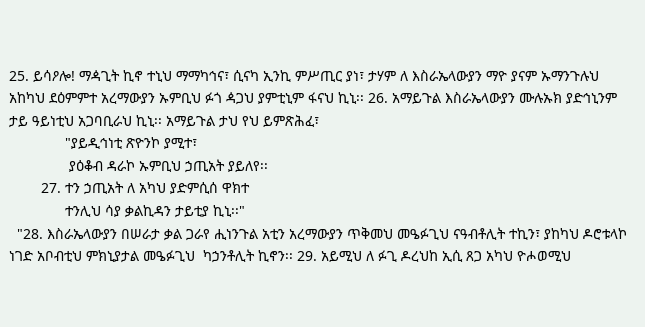25. ይሳዖሎ! ማዻጊት ኪኖ ተኒህ ማማካኅና፣ ሲናካ ኢንኪ ምሥጢር ያነ፣ ታሃም ለ እስራኤላውያን ማዮ ያናም ኡማንጉሉህ አከካህ ደዕምምተ አረማውያን ኡምቢህ ፉጎ ዻጋህ ያምቲኒም ፋናህ ኪኒ፡፡ 26. አማይጉል እስራኤላውያን ሙሉኡክ ያድኅኒንም ታይ ዓይነቲህ አጋባቢራህ ኪኒ፡፡ አማይጉል ታህ የህ ይምጽሕፈ፣
              "ያይዲኅነቲ ጽዮንኮ ያሚተ፣
               ያዕቆብ ዳራኮ ኡምቢህ ኃጢአት ያይለየ፡፡
        27. ተን ኃጢአት ለ አካህ ያድምሲሰ ዋክተ
              ተንሊህ ሳያ ቃልኪዳን ታይቲያ ኪኒ፡፡"
  "28. እስራኤላውያን በሠራታ ቃል ጋራየ ሒነንጉል አቲን አረማውያን ጥቅመህ መዔፉጊህ ናዓብቶሊት ተኪን፣ ያከካህ ዶሮቱላኮ ነገድ አቦብቲህ ምክኒያታል መዔፉጊህ  ካኃንቶሊት ኪኖን፡፡ 29. አይሚህ ለ ፉጊ ዶረህከ ኢሲ ጸጋ አካህ ዮሖወሚህ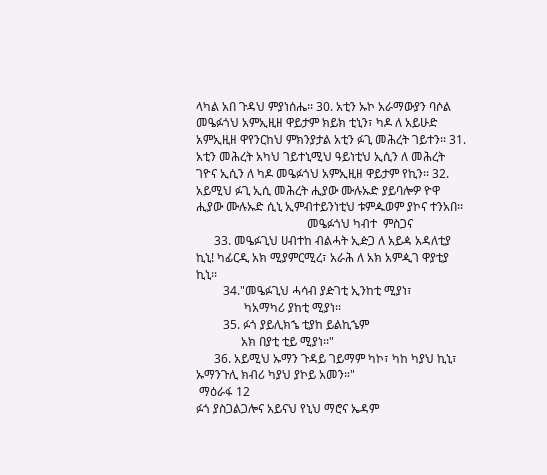ላካል አበ ጉዳህ ምያነሰሔ፡፡ 30. አቲን ኡኮ አራማውያን ባሶል መዔፉጎህ አምኢዚዘ ዋይታም ክይክ ቲኒን፣ ካዶ ለ አይሁድ አምኢዚዘ ዋየንርከህ ምክንያታል አቲን ፉጊ መሕረት ገይተን፡፡ 31. አቲን መሕረት አካህ ገይተኒሚህ ዓይነቲህ ኢሲን ለ መሕረት ገዮና ኢሲን ለ ካዶ መዔፉጎህ አምኢዚዘ ዋይታም የኪን፡፡ 32. አይሚህ ፉጊ ኢሲ መሕረት ሒያው ሙሉኡድ ያይባሎዎ ዮዋ ሒያው ሙሉኡድ ሲኒ ኢምብተይንነቲህ ቱምዹወም ያኮና ተንአበ፡፡
                                     መዔፉጎህ ካብተ  ምስጋና
      33. መዔፉጊህ ሀብተከ ብልሓት ኢዽጋ ለ አይዻ አዳለቲያ ኪኒ! ካፊርዲ አክ ሚያምርሚረ፣ አራሕ ለ አክ አምዺገ ዋያቲያ ኪኒ፡፡
         34."መዔፉጊህ ሓሳብ ያዽገቲ ኢንከቲ ሚያነ፣
                ካአማካሪ ያከቲ ሚያነ፡፡
         35. ፉጎ ያይሊክኄ ቲያከ ይልኪኄም
               አክ በያቲ ቲይ ሚያነ፡፡"
      36. አይሚህ ኡማን ጉዳይ ገይማም ካኮ፣ ካከ ካያህ ኪኒ፣ ኡማንጉሊ ክብሪ ካያህ ያኮይ አመን።"
 ማዕራፋ 12
ፉጎ ያስጋልጋሎና አይናህ የኒህ ማሮና ኤዳም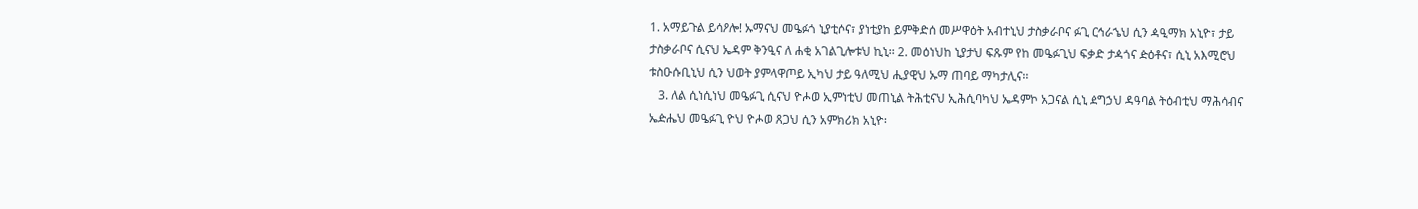1. አማይጉል ይሳዖሎ! ኡማናህ መዔፉጎ ኒያቲሶና፣ ያነቲያከ ይምቅድሰ መሥዋዕት አብተኒህ ታስቃራቦና ፉጊ ርኅራኄህ ሲን ዻዒማክ አኒዮ፣ ታይ ታስቃራቦና ሲናህ ኤዳም ቅንዒና ለ ሐቂ አገልጊሎቱህ ኪኒ፡፡ 2. መዕነህከ ኒያታህ ፍጹም የከ መዔፉጊህ ፍቃድ ታዻጎና ዽዕቶና፣ ሲኒ አእሚሮህ ቱስዑሱቢኒህ ሲን ህወት ያምላዋጦይ ኢካህ ታይ ዓለሚህ ሒያዊህ ኡማ ጠባይ ማካታሊና፡፡
   3. ለል ሲነሲነህ መዔፉጊ ሲናህ ዮሖወ ኢምነቲህ መጠኒል ትሕቲናህ ኢሕሲባካህ ኤዳምኮ አጋናል ሲኒ ዸግኃህ ዳዓባል ትዕብቲህ ማሕሳብና ኤዽሔህ መዔፉጊ ዮህ ዮሖወ ጸጋህ ሲን አምክሪክ አኒዮ፡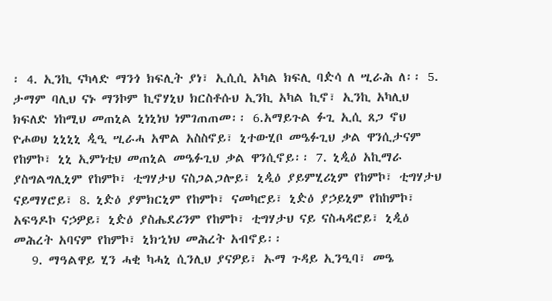፡ 4. ኢንኪ ናካላድ ማንጎ ክፍሊት ያነ፣ ኢሲሲ አካል ክፍሊ ባዽሳ ለ ሢራሕ ለ፡፡ 5. ታማም ባሊህ ናኑ ማንኮም ኪኖሃኒህ ክርስቶሱህ ኢንኪ አካል ኪኖ፣ ኢንኪ አካሊህ ክፍለድ ነከሚህ መጠኒል ኒነኒነህ ነምገጠጠመ፡፡ 6.አማይጉል ፉጊ ኢሲ ጸጋ ኖህ ዮሖወህ ኒኒኒኒ ዺዒ ሢራሓ አሞል አስስኖይ፣ ኒተውሂቦ መዔፉጊህ ቃል ዋንሲታናም የከምኮ፣ ኒኒ ኢምነቲህ መጠኒል መዔፉጊህ ቃል ዋንሲኖይ፡፡ 7. ኒዺዕ አኪማራ ያስግልግሊኒም የከምኮ፣ ቲግሃታህ ናስጋልጋሎይ፣ ኒዺዕ ያይምሂሪኒም የከምኮ፣ ቲግሃታህ ናይማሃሮይ፣ 8. ኒዽዕ ያምክርኒም የከምኮ፣ ናመካሮይ፣ ኒዽዕ ያኃይኒም የከከምኮ፣ አፍዓዶኮ ናኃዎይ፣ ኒዽዕ ያስሔደሪንም የከምኮ፣ ቲግሃታህ ናይ ናስሓዳሮይ፣ ኒዺዕ መሕረት አባናም የከምኮ፣ ኒክኂነህ መሕረት አብኖይ፡፡
   9. ማዓልዋይ ሂን ሓቂ ካሓኒ ሲንሊህ ያናዎይ፣ ኡማ ጉዳይ ኢንዒባ፣ መዔ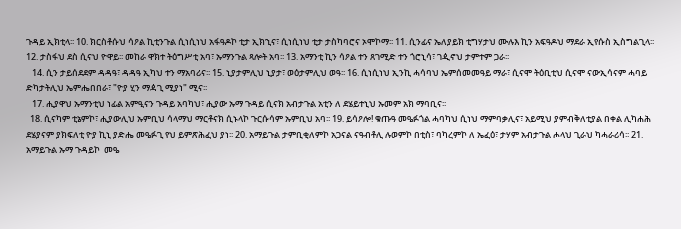ጉዳይ ኢክቲላ፡፡ 10. ክርስቶሱህ ሳዖል ኪቲንጉል ሲነሲነህ አፋዓዶኮ ቲታ ኢክኂና፣ ሲነሲነህ ቲታ ታስካባሮና ኦሞኮማ፡፡ 11. ሲንፊና ኤለያይክ ቲግሃታህ ሙሉእ ኪን አፍዓዶህ ማደራ ኢየሱስ ኢስግልጊላ፡፡ 12. ታስፋህ ደስ ሲናህ ዮዋይ፡፡ መከራ ዋክተ ትዕግሥቲ አባ፣ ኡማንጉል ጻሎት አባ፡፡ 13. አማንቲ ኪን ሳዖል ተን ጸገሚድ ተን ጎሮኒሳ፣ ገዺኖህ ታምተም ጋራ፡፡
   14. ሲን ታይሰደደም ዳዳዓ፣ ዳዳዓ ኢካህ ተን ማአባሪና፡፡ 15. ኒያታምሊህ ኒያታ፣ ወዕታምሊህ ወዓ፡፡ 16. ሲነሲነህ ኢንኪ ሓሳባህ ኤምሰመመዓይ ማራ፣ ሲናሞ ትዕቢቲህ ሲናሞ ናውኢሳናም ሓባይ ድካታትሊህ ኤምሔበበራ፣ "ዮያ ሂን ማዻጊ ሚያነ" ሚና፡፡
   17. ሒያዋህ ኡማንቲህ ነፊል አምዒናን ጉዳይ አባካህ፣ ሒያው ኡማ ጉዳይ ሲናክ አብታጉል አቲን ለ ደሄይተኒህ ኡመም አክ ማባቢና፡፡
  18. ሲናካም ቲኔምኮ፣ ሒያውሊህ ኡምቢህ ሳላማህ ማርቶናክ ሲኑላኮ ጉርሱሳም ኡምቢህ አባ፡፡ 19. ይሳዖሎ! ቁጡዓ መዔፉጎል ሓባካህ ሲነህ ማምባቃሊና፣ አይሚህ ያምብቅለቲያል በቀል ሊካሐሕ ደሄያናም ያክፍለቲ ዮያ ኪኒ ያድሔ መዔፉጊ የህ ይምጽሕፈህ ያነ፡፡ 20. አማይጉል ታምቢቂለምኮ አጋናል ናዓብቶሊ ሉወምኮ በቲስ፣ ባካረምኮ ለ ኤፈዕ፣ ታሃም አብታጉል ሖላህ ጊራህ ካሓራሪሳ፡፡ 21. አማይጉል ኡማ ጉዳይኮ  መዔ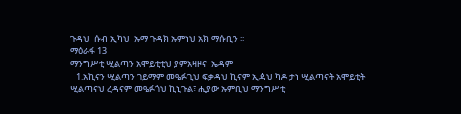ጉዳህ  ሱብ ኢካህ  ኡማ ጉዳክ ኡምነህ አክ ማሱቢን ፡፡
ማዕራፋ 13
ማንግሥቲ ሢልጣን አሞይቲቲህ ያምአዛዞና  ኤዳም
   1.አኪናን ሢልጣን ገይማም መዔፉጊህ ፍቃዳህ ኪናም ኢዻህ ካዶ ታነ ሢልጣናት አሞይቲት ሢልጣናህ ረዳናም መዔፉጎህ ኪኒጉል፣ ሒያው ኡምቢህ ማንግሥቲ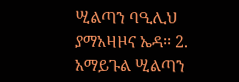ሢልጣን ባዒሊህ ያማአዛዞና ኤዳ፡፡ 2. አማይጉል ሢልጣን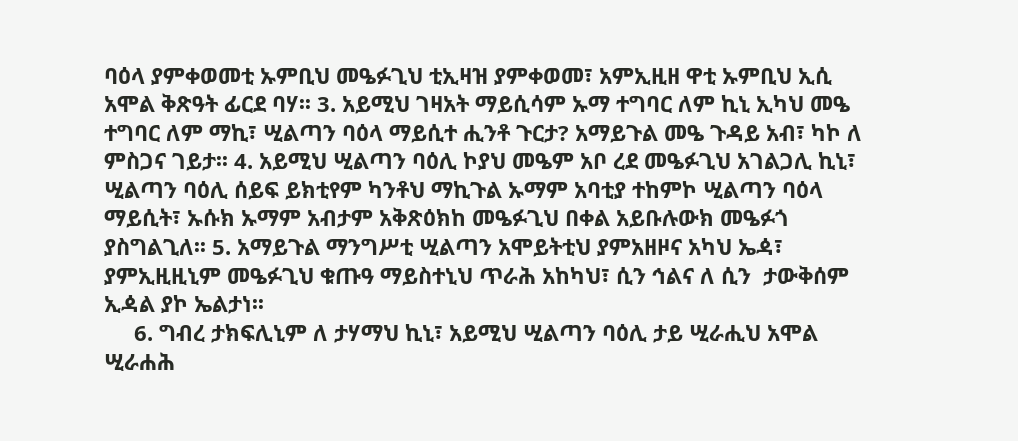ባዕላ ያምቀወመቲ ኡምቢህ መዔፉጊህ ቲኢዛዝ ያምቀወመ፣ አምኢዚዘ ዋቲ ኡምቢህ ኢሲ አሞል ቅጽዓት ፊርደ ባሃ፡፡ 3. አይሚህ ገዛአት ማይሲሳም ኡማ ተግባር ለም ኪኒ ኢካህ መዔ ተግባር ለም ማኪ፣ ሢልጣን ባዕላ ማይሲተ ሒንቶ ጉርታ? አማይጉል መዔ ጉዳይ አብ፣ ካኮ ለ ምስጋና ገይታ፡፡ 4. አይሚህ ሢልጣን ባዕሊ ኮያህ መዔም አቦ ረደ መዔፉጊህ አገልጋሊ ኪኒ፣ ሢልጣን ባዕሊ ሰይፍ ይክቲየም ካንቶህ ማኪጉል ኡማም አባቲያ ተከምኮ ሢልጣን ባዕላ ማይሲት፣ ኡሱክ ኡማም አብታም አቅጽዕክከ መዔፉጊህ በቀል አይቡሉውክ መዔፉጎ ያስግልጊለ፡፡ 5. አማይጉል ማንግሥቲ ሢልጣን አሞይትቲህ ያምአዘዞና አካህ ኤዻ፣ ያምኢዚዚኒም መዔፉጊህ ቁጡዓ ማይስተኒህ ጥራሕ አከካህ፣ ሲን ኅልና ለ ሲን  ታውቅሰም ኢዻል ያኮ ኤልታነ፡፡
     6. ግብረ ታክፍሊኒም ለ ታሃማህ ኪኒ፣ አይሚህ ሢልጣን ባዕሊ ታይ ሢራሒህ አሞል ሢራሐሕ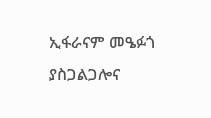ኢፋራናም መዔፉጎ ያስጋልጋሎና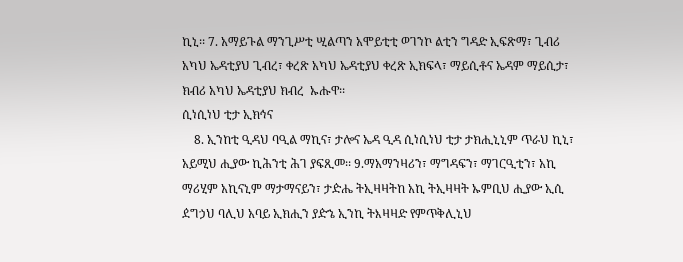ኪኒ፡፡ 7. አማይጉል ማንጊሥቲ ሢልጣን አሞይቲቲ ወገንኮ ልቲን ግዳድ ኢፍጽማ፣ ጊብሪ አካህ ኤዳቲያህ ጊብረ፣ ቀረጽ አካህ ኤዳቲያህ ቀረጽ ኢክፍላ፣ ማይሲቶና ኤዳም ማይሲታ፣ ክብሪ አካህ ኤዳቲያህ ክብረ  ኡሑዋ፡፡
ሲነሲነህ ቲታ ኢክኅና
    8. ኢንከቲ ዒዳህ ባዒል ማኪና፣ ታሎና ኤዳ ዒዳ ሲነሲነህ ቲታ ታክሒኒኒም ጥራህ ኪኒ፣ አይሚህ ሒያው ኪሕንቲ ሕገ ያፍጺመ፡፡ 9.ማአማንዛሪን፣ ማግዳፍን፣ ማገርዒቲን፣ አኪ ማሪሂም አኪናኒም ማታማናይን፣ ታዽሔ ትኢዛዛትከ አኪ ትኢዛዛት ኡምቢህ ሒያው ኢሲ ዸግኃህ ባሊህ አባይ ኢክሒን ያዽኄ ኢንኪ ትእዛዛድ የምጥቅሊኒህ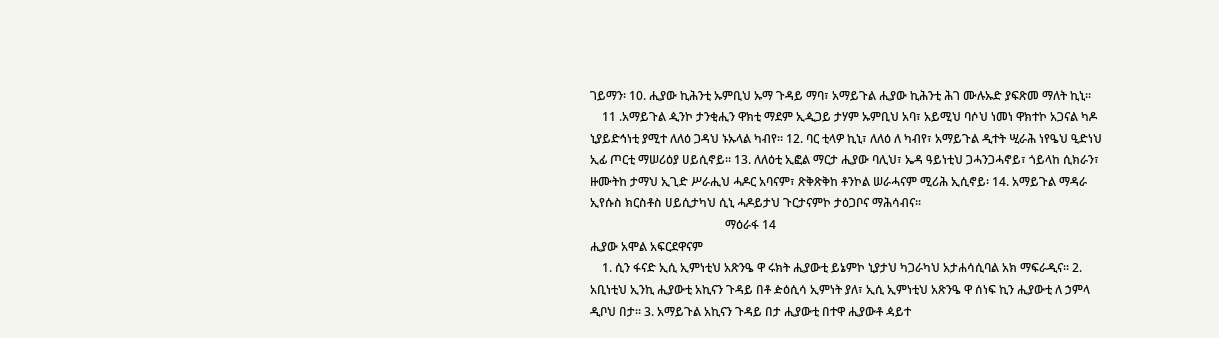ገይማን፡ 10. ሒያው ኪሕንቲ ኡምቢህ ኡማ ጉዳይ ማባ፣ አማይጉል ሒያው ኪሕንቲ ሕገ ሙሉኡድ ያፍጽመ ማለት ኪኒ፡፡
    11 .አማይጉል ዺንኮ ታንቂሒን ዋክቲ ማደም ኢዺጋይ ታሃም ኡምቢህ አባ፣ አይሚህ ባሶህ ነመነ ዋክተኮ አጋናል ካዶ ኒያይድኅነቲ ያሚተ ለለዕ ጋዳህ ኑኡላል ካብየ፡፡ 12. ባር ቲላዎ ኪኒ፣ ለለዕ ለ ካብየ፣ አማይጉል ዲተት ሢራሕ ነየዔህ ዒድነህ ኢፊ ጦርቲ ማሠሪዕያ ሀይሲኖይ፡፡ 13. ለለዕቲ ኢፎል ማርታ ሒያው ባሊህ፣ ኤዳ ዓይነቲህ ጋሓንጋሓኖይ፣ ጎይላከ ሲክራን፣ ዙሙትከ ታማህ ኢጊድ ሥራሒህ ሓዶር አባናም፣ ጽቅጽቅከ ቶንኮል ሠራሓናም ሚሪሕ ኢሲኖይ፡ 14. አማይጉል ማዳራ ኢየሱስ ክርስቶስ ሀይሲታካህ ሲኒ ሓዶይታህ ጉርታናምኮ ታዕጋቦና ማሕሳብና፡፡
                                             ማዕራፋ 14
ሒያው አሞል አፍርደዋናም
    1. ሲን ፋናድ ኢሲ ኢምነቲህ አጽንዔ ዋ ሩክት ሒያውቲ ይኔምኮ ኒያታህ ካጋራካህ አታሐሳሲባል አክ ማፍራዲና፡፡ 2. አቢነቲህ ኢንኪ ሒያውቲ አኪናን ጉዳይ በቶ ዽዕሲሳ ኢምነት ያለ፣ ኢሲ ኢምነቲህ አጽንዔ ዋ ሰነፍ ኪን ሒያውቲ ለ ኃምላ ዲቦህ በታ፡፡ 3. አማይጉል አኪናን ጉዳይ በታ ሒያውቲ በተዋ ሒያውቶ ዻይተ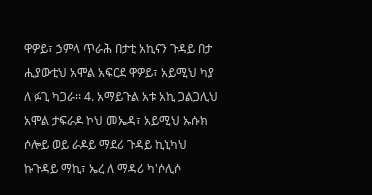ዋዎይ፣ ኃምላ ጥራሕ በታቲ አኪናን ጉዳይ በታ ሒያውቲህ አሞል አፍርደ ዋዎይ፣ አይሚህ ካያ ለ ፉጊ ካጋራ፡፡ 4. አማይጉል አቱ አኪ ጋልጋሊህ አሞል ታፍራዶ ኮህ መኤዳ፣ አይሚህ ኡሱክ ሶሎይ ወይ ራዶይ ማደሪ ጉዳይ ኪኒካህ ኩጉዳይ ማኪ፣ ኤረ ለ ማዳሪ ካ'ሶሊሶ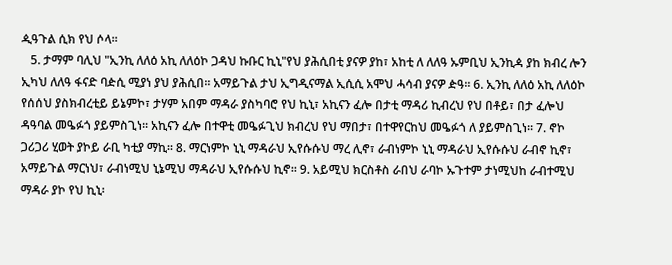ዺዓጉል ሲክ የህ ሶላ፡፡
   5. ታማም ባሊህ "ኢንኪ ለለዕ አኪ ለለዕኮ ጋዳህ ኩቡር ኪኒ"የህ ያሕሲበቲ ያናዎ ያከ፣ አከቲ ለ ለለዓ ኡምቢህ ኢንኪዻ ያከ ክብረ ሎን ኢካህ ለለዓ ፋናድ ባዽሲ ሚያነ ያህ ያሕሲበ፡፡ አማይጉል ታህ ኢግዲናማል ኢሲሲ አሞህ ሓሳብ ያናዎ ዽዓ፡፡ 6. ኢንኪ ለለዕ አኪ ለለዕኮ የሰሰህ ያስክብረቲይ ይኔምኮ፣ ታሃም አበም ማዳራ ያስካባሮ የህ ኪኒ፣ አኪናን ፈሎ በታቲ ማዳሪ ኪብረህ የህ በቶይ፣ በታ ፈሎህ ዳዓባል መዔፉጎ ያይምስጊነ፡፡ አኪናን ፈሎ በተዋቲ መዔፉጊህ ክብረህ የህ ማበታ፣ በተዋየርከህ መዔፉጎ ለ ያይምስጊነ፡፡ 7. ኖኮ ጋሪጋሪ ሂወት ያኮይ ራቢ ካቲያ ማኪ፡፡ 8. ማርነምኮ ኒኒ ማዳራህ ኢየሱሱህ ማረ ሊኖ፣ ራብነምኮ ኒኒ ማዳራህ ኢየሱሱህ ራብኖ ኪኖ፣ አማይጉል ማርነህ፣ ራብነሚህ ኒኔሚህ ማዳራህ ኢየሱሱህ ኪኖ፡፡ 9. አይሚህ ክርስቶስ ራበህ ራባኮ ኡጉተም ታነሚህከ ራብተሚህ ማዳራ ያኮ የህ ኪኒ፡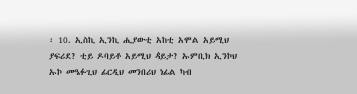፡ 10. ኢስኪ ኢንኪ ሒያውቲ አከቲ አሞል አይሚህ ያፍሪደ? ቲይ ዶባይቶ አይሚህ ዻይታ? ኡምቢክ ኢንኮህ ኡኮ መዔፉጊህ ፊርዲህ መንበሪህ ነፊል ካብ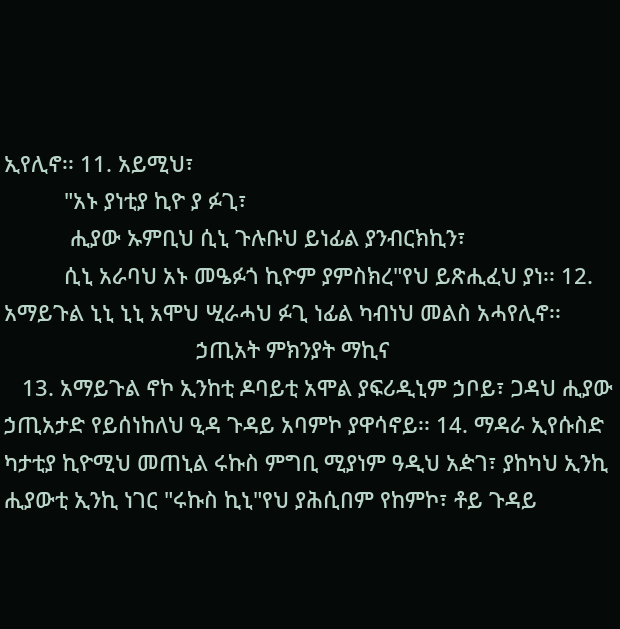ኢየሊኖ፡፡ 11. አይሚህ፣
          "አኑ ያነቲያ ኪዮ ያ ፉጊ፣
           ሒያው ኡምቢህ ሲኒ ጉሉቡህ ይነፊል ያንብርክኪን፣
          ሲኒ አራባህ አኑ መዔፉጎ ኪዮም ያምስክረ"የህ ይጽሒፈህ ያነ፡፡ 12. አማይጉል ኒኒ ኒኒ አሞህ ሢራሓህ ፉጊ ነፊል ካብነህ መልስ አሓየሊኖ፡፡
                                ኃጢአት ምክንያት ማኪና
   13. አማይጉል ኖኮ ኢንከቲ ዶባይቲ አሞል ያፍሪዲኒም ኃቦይ፣ ጋዳህ ሒያው ኃጢአታድ የይሰነከለህ ዒዳ ጉዳይ አባምኮ ያዋሳኖይ፡፡ 14. ማዳራ ኢየሱስድ ካታቲያ ኪዮሚህ መጠኒል ሩኩስ ምግቢ ሚያነም ዓዲህ አዽገ፣ ያከካህ ኢንኪ ሒያውቲ ኢንኪ ነገር "ሩኩስ ኪኒ"የህ ያሕሲበም የከምኮ፣ ቶይ ጉዳይ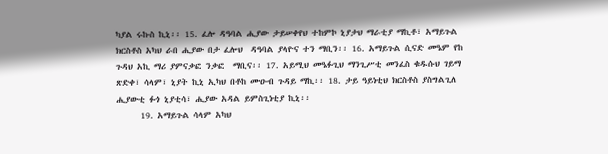ካያል ሩኩስ ኪኒ፡፡ 15. ፈሎ ዳዓባል ሒያው ታይሠቀየህ ተከምኮ ኒያታህ ማራቲያ ማኪቶ፣ አማይጉል ክርስቶስ አካህ ራበ ሒያው በታ ፈሎህ  ዳዓባል ያላዮና ተን ማቢን፡፡ 16. አማይጉል ሲናድ መዔም የከ ጉዳህ አኪ ማሪ ያምናቃፎ ንቃፎ  ማቢና፡፡ 17. አይሚህ መዔፉጊህ ማንጊሥቲ መንፈስ ቁዱሱህ ገይማ ጽድቀ፣ ሳላም፣ ኒያት ኪኒ ኢካህ በቶከ ሙዑብ ጉዳይ ማኪ፡፡ 18. ታይ ዓይነቲህ ክርስቶስ ያስግልጊለ ሒያውቲ ፉጎ ኒያቲሳ፣ ሒያው አዳል ይምስጊነቲያ ኪኒ፡፡
      19. አማይጉል ሳላም አካህ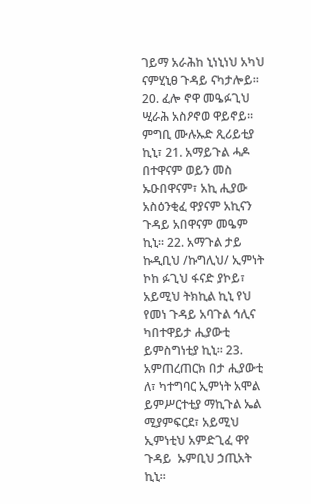ገይማ አራሕከ ኒነኒነህ አካህ ናምሂኒፀ ጉዳይ ናካታሎይ፡፡ 20. ፈሎ ኖዋ መዔፉጊህ ሢራሕ አስዖኖወ ዋይኖይ፡፡ ምግቢ ሙሉኡድ ጺሪይቲያ ኪኒ፣ 21. አማይጉል ሓዶ በተዋናም ወይን መስ ኡዑበዋናም፣ አኪ ሒያው አስዕንቂፈ ዋያናም አኪናን ጉዳይ አበዋናም መዔም ኪኒ፡፡ 22. አማጉል ታይ ኩዲቢህ /ኩግሊህ/ ኢምነት ኮከ ፉጊህ ፋናድ ያኮይ፣ አይሚህ ትክኪል ኪኒ የህ የመነ ጉዳይ አባጉል ኅሊና ካበተዋይታ ሒያውቲ ይምስግነቲያ ኪኒ፡፡ 23. አምጠረጠርክ በታ ሒያውቲ ለ፣ ካተግባር ኢምነት አሞል ይምሥርተቲያ ማኪጉል ኤል ሚያምፍርደ፣ አይሚህ ኢምነቲህ አምድጊፈ ዋየ  ጉዳይ  ኡምቢህ ኃጢአት ኪኒ፡፡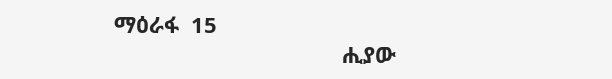ማዕራፋ  15
                                      ሒያው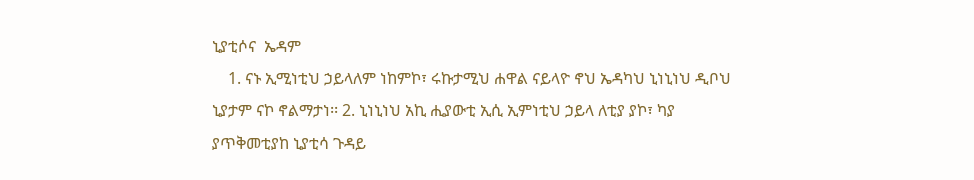ኒያቲሶና  ኤዳም
    1. ናኑ ኢሚነቲህ ኃይላለም ነከምኮ፣ ሩኩታሚህ ሐዋል ናይላዮ ኖህ ኤዳካህ ኒነኒነህ ዲቦህ ኒያታም ናኮ ኖልማታነ፡፡ 2. ኒነኒነህ አኪ ሒያውቲ ኢሲ ኢምነቲህ ኃይላ ለቲያ ያኮ፣ ካያ ያጥቅመቲያከ ኒያቲሳ ጉዳይ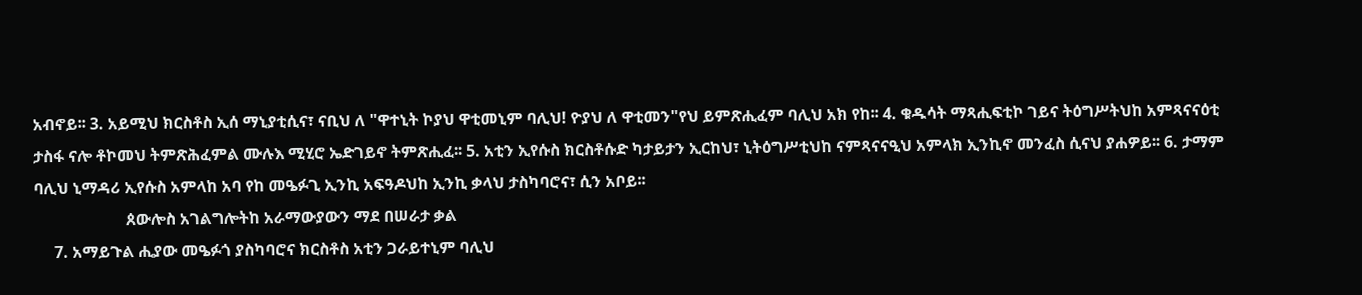አብኖይ፡፡ 3. አይሚህ ክርስቶስ ኢሰ ማኒያቲሲና፣ ናቢህ ለ "ዋተኒት ኮያህ ዋቲመኒም ባሊህ! ዮያህ ለ ዋቲመን"የህ ይምጽሒፈም ባሊህ አክ የከ፡፡ 4. ቁዱሳት ማጻሒፍቲኮ ገይና ትዕግሥትህከ አምጻናናዕቲ ታስፋ ናሎ ቶኮመህ ትምጽሕፈምል ሙሉእ ሚሂሮ ኤድገይኖ ትምጽሒፈ፡፡ 5. አቲን ኢየሱስ ክርስቶሱድ ካታይታን ኢርከህ፣ ኒትዕግሥቲህከ ናምጻናናዒህ አምላክ ኢንኪኖ መንፈስ ሲናህ ያሐዎይ፡፡ 6. ታማም ባሊህ ኒማዳሪ ኢየሱስ አምላከ አባ የከ መዔፉጊ ኢንኪ አፍዓዶህከ ኢንኪ ቃላህ ታስካባሮና፣ ሲን አቦይ፡፡
                       ጰውሎስ አገልግሎትከ አራማውያውን ማደ በሠራታ ቃል
     7. አማይጉል ሒያው መዔፉጎ ያስካባሮና ክርስቶስ አቲን ጋራይተኒም ባሊህ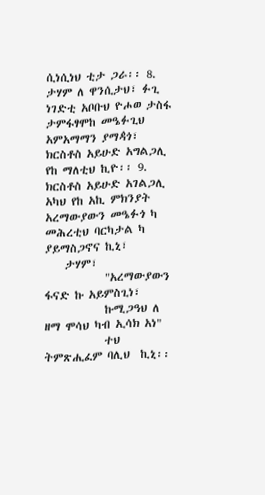ሲነሲነህ ቲታ ጋራ፡፡ 8. ታሃም ለ ዋንሲታህ፣ ፉጊ ነገድቲ አቦቡህ ዮሖወ ታስፋ ታምፋፃሞከ መዔፉጊህ አምአማማን ያማዻጎ፣ ክርስቶስ አይሁድ አግልጋሊ የከ ማለቲህ ኪዮ፡፡ 9. ክርስቶስ አይሁድ አገልጋሊ አካህ የከ አኪ ምክንያት አረማውያውን መዔፉጎ ካ መሕረቲህ ባርካታል ካ ያይማስጋኖና ኪኒ፣
    ታሃም፣
            "አረማውያውን ፋናድ ኩ አይምስጊነ፣
            ኩሚጋዓህ ለ ዘማ ሞሳህ ካብ ኢሳክ አነ"
            ተህ ትምጽሒፈም ባሊህ  ኪኒ፡፡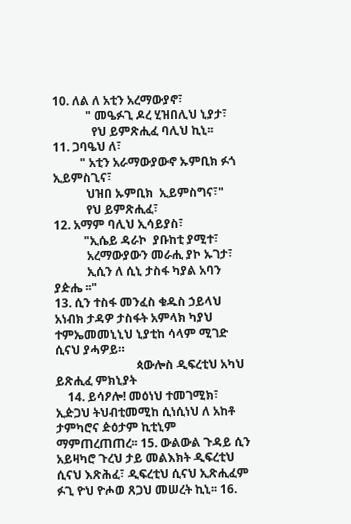10. ለል ለ አቲን አረማውያኖ፣
           " መዔፉጊ ዶረ ሂዝበሊህ ኒያታ፣
             የህ ይምጽሒፈ ባሊህ ኪኒ፡፡
11. ጋባዔህ ለ፣
         " አቲን አራማውያውኖ ኡምቢክ ፉጎ ኢይምስጊና፣
           ህዝበ ኡምቢክ  ኢይምስግና፣"
           የህ ይምጽሒፈ፣
12. አማም ባሊህ ኢሳይያስ፣
          "ኢሴይ ዳራኮ  ያቡከቲ ያሚተ፣
           አረማውያውን መራሒ ያኮ ኡገታ፣
           ኢሲን ለ ሲኒ ታስፋ ካያል አባን ያዽሔ ፡፡"
13. ሲን ተስፋ መንፈስ ቁዱስ ኃይላህ አነብክ ታዳዎ ታስፋት አምላክ ካያህ ተምኤመመኒኒህ ኒያቲከ ሳላም ሚገድ ሲናህ ያሓዎይ።
                           ጳውሎስ ዲፍረቲህ አካህ ይጽሒፈ ምክኒያት
    14. ይሳዖሎ! መዕነህ ተመገሚክ፣ ኢዽጋህ ትህብቲመሚከ ሲነሲነህ ለ አከቶ ታምካሮና ዽዕታም ኪቲኒም ማምጠረጠጠረ፡፡ 15. ውልውል ጉዳይ ሲን አይዛካሮ ጉረህ ታይ መልእክት ዲፍረቲህ ሲናህ እጽሕፈ፣ ዲፍረቲህ ሲናህ ኢጽሒፈም ፉጊ ዮህ ዮሖወ ጸጋህ መሠረት ኪኒ፡፡ 16.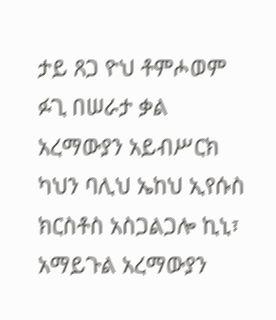ታይ ጸጋ ዮህ ቶምሖወም ፉጊ በሠራታ ቃል አረማውያን አይብሥርክ ካህን ባሊህ ኤከህ ኢየሱስ ክርስቶስ አስጋልጋሎ ኪኒ፣ አማይጉል አረማውያን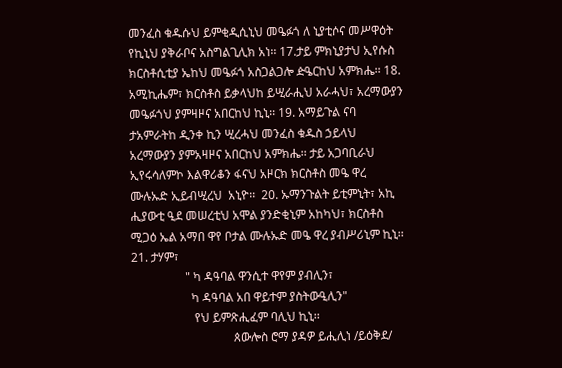መንፈስ ቁዱሱህ ይምቂዲሲኒህ መዔፉጎ ለ ኒያቲሶና መሥዋዕት የኪኒህ ያቅራቦና አስግልጊሊክ አነ፡፡ 17.ታይ ምክኒያታህ ኢየሱስ ክርስቶሲቲያ ኤከህ መዔፉጎ አስጋልጋሎ ዽዔርከህ አምክሔ፡፡ 18. አሚኪሔም፣ ክርስቶስ ይቃላህከ ይሢራሒህ አራሓህ፣ አረማውያን መዔፉጎህ ያምዛዞና አበርከህ ኪኒ፡፡ 19. አማይጉል ናባ ታአምራትከ ዲንቀ ኪን ሢረሓህ መንፈስ ቁዱስ ኃይላህ አረማውያን ያምአዛዞና አበርከህ አምክሔ፡፡ ታይ አጋባቢራህ ኢየሩሳለምኮ እልዋሪቆን ፋናህ አዞርክ ክርስቶስ መዔ ዋረ ሙሉኡድ ኢይብሢረህ  አኒዮ፡፡  20. ኡማንጉልት ይቲምኒት፣ አኪ ሒያውቲ ዒደ መሠረቲህ አሞል ያንድቂኒም አከካህ፣ ክርስቶስ ሚጋዕ ኤል አማበ ዋየ ቦታል ሙሉኡድ መዔ ዋረ ያብሥሪኒም ኪኒ፡፡21. ታሃም፣
                  " ካ ዳዓባል ዋንሲተ ዋየም ያብሊን፣
                    ካ ዳዓባል አበ ዋይተም ያስትውዒሊን"
                     የህ ይምጽሒፈም ባሊህ ኪኒ፡፡
                                  ጰውሎስ ሮማ ያዳዎ ይሒሊነ /ይዕቅደ/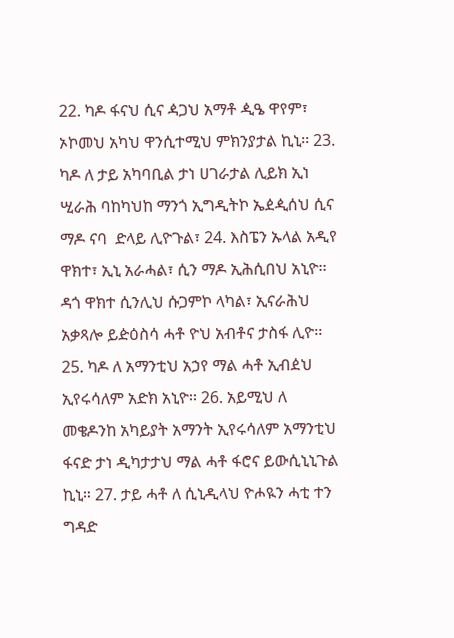22. ካዶ ፋናህ ሲና ዻጋህ አማቶ ዺዔ ዋየም፣ ኦኮመህ አካህ ዋንሲተሚህ ምክንያታል ኪኒ፡፡ 23. ካዶ ለ ታይ አካባቢል ታነ ሀገራታል ሊይክ ኢነ ሢራሕ ባከካህከ ማንጎ ኢግዲትኮ ኤዸዺሰህ ሲና ማዶ ናባ  ድላይ ሊዮጉል፣ 24. እስፔን ኡላል አዲየ ዋክተ፣ ኢኒ አራሓል፣ ሲን ማዶ ኢሕሲበህ አኒዮ፡፡ ዳጎ ዋክተ ሲንሊህ ሱጋምኮ ላካል፣ ኢናራሕህ አቃጻሎ ይዽዕስሳ ሓቶ ዮህ አብቶና ታስፋ ሊዮ፡፡ 25. ካዶ ለ አማንቲህ አኃየ ማል ሓቶ ኢብዸህ ኢየሩሳለም አድክ አኒዮ፡፡ 26. አይሚህ ለ መቄዶንከ አካይያት አማንት ኢየሩሳለም አማንቲህ ፋናድ ታነ ዲካታታህ ማል ሓቶ ፋሮና ይውሲኒኒጉል ኪኒ። 27. ታይ ሓቶ ለ ሲኒዲላህ ዮሖዪን ሓቲ ተን ግዳድ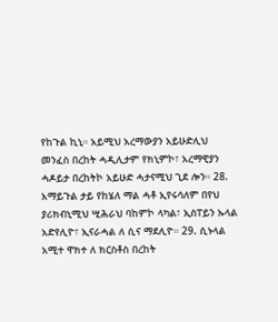የከጉል ኪኒ። አይሚህ አረማውያን አይሁድሊህ መንፈስ በረከት ሓዲሊታም የክኒምኮ፣ አረማዊያን ሓዶይታ በረከትኮ አይሁድ ሓታናሚህ ጊደ ሎን። 28. አማይጉል ታይ የከሄለ ማል ሓቶ ኢየሩሳለም በየህ ያሪክብኒሚህ ሢሕራህ ባከምኮ ላካል፣ ኢስፐይን ኡላል አድየሊዮ፣ ኢናራሓል ለ ሲና ማደሊዮ። 29. ሲኑላል አሚተ ዋክተ ለ ክርስቶስ በረከት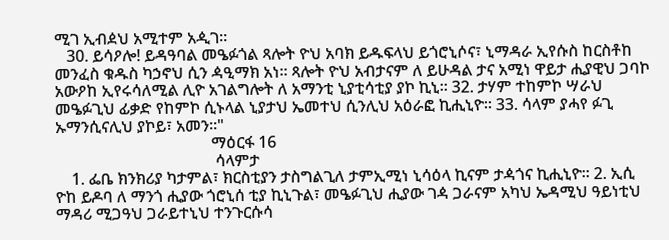ሚገ ኢብዸህ አሚተም አዺገ።
   30. ይሳዖሎ! ይዳዓባል መዔፉጎል ጻሎት ዮህ አባክ ይዱፍላህ ይጎሮኒሶና፣ ኒማዳራ ኢየሱስ ከርስቶከ መንፈስ ቁዱስ ካኃኖህ ሲን ዻዒማክ አነ። ጻሎት ዮህ አብታናም ለ ይሁዳል ታና አሚነ ዋይታ ሒያዊህ ጋባኮ አውዖከ ኢየሩሳለሚል ሊዮ አገልግሎት ለ አማንቲ ኒያቲሳቲያ ያኮ ኪኒ። 32. ታሃም ተከምኮ ሣራህ መዔፉጊህ ፊቃድ የከምኮ ሲኑላል ኒያታህ ኤመተህ ሲንሊህ አዕራፎ ኪሒኒዮ። 33. ሳላም ያሓየ ፉጊ ኡማንሲናሊህ ያኮይ፣ አመን።"
                                       ማዕርፋ 16
                                        ሳላምታ
    1. ፌቤ ክንክሪያ ካታምል፣ ክርስቲያን ታስግልጊለ ታምኢሚነ ኒሳዕላ ኪናም ታዻጎና ኪሒኒዮ። 2. ኢሲ ዮከ ይዶባ ለ ማንጎ ሒያው ጎሮኒሰ ቲያ ኪኒጉል፣ መዔፉጊህ ሒያው ገዻ ጋራናም አካህ ኤዳሚህ ዓይነቲህ ማዳሪ ሚጋዓህ ጋራይተኒህ ተንጉርሱሳ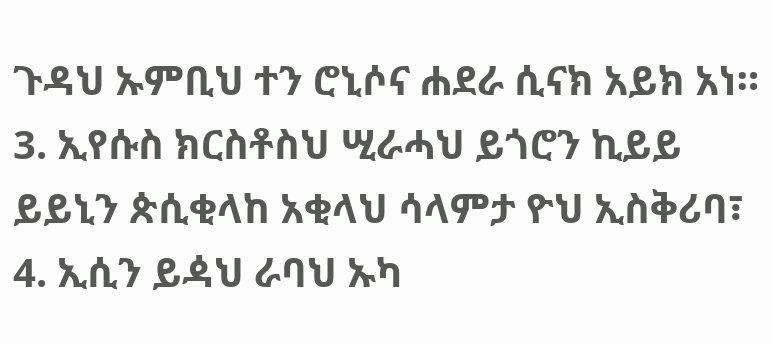ጉዳህ ኡምቢህ ተን ሮኒሶና ሐደራ ሲናክ አይክ አነ። 3. ኢየሱስ ክርስቶስህ ሢራሓህ ይጎሮን ኪይይ ይይኒን ጵሲቂላከ አቂላህ ሳላምታ ዮህ ኢስቅሪባ፣ 4. ኢሲን ይዻህ ራባህ ኡካ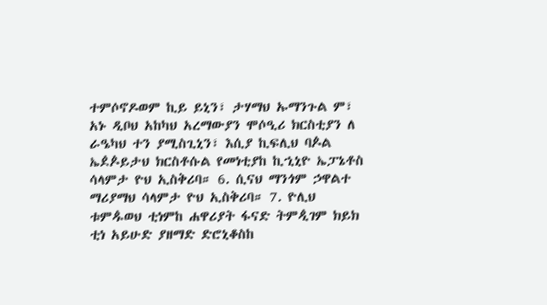ተምሶኖዶወም ኪይ ይኒን፣ ታሃማህ ኡማንጉል ም፣ አኑ ዲቦህ አከካህ አረማውያን ሞሶዒሪ ክርስቲያን ለ ራዔካህ ተን ያሚስጊኒን፣ እሲያ ኪፍሊህ ባዾል ኤዸዾይታህ ክርስቶሱል የመነቲያከ ኪኂኒዮ ኤፓኔቶስ ሳላምታ ዮህ ኢስቅሪባ። 6. ሲናህ ማንጎም ኃዋልተ ማሪያማህ ሳላምታ ዮህ ኢስቅሪባ። 7. ዮሊህ ቱምዹወህ ቲነምከ ሐዋሪያት ፋናድ ትምዺገም ክይክ ቲነ አይሁድ ያዘማድ ድሮኒቆስከ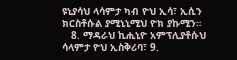ዩኒያሳህ ላሳምታ ካብ ዮህ ኢሳ፣ ኢሲን ክርስቶሱል ያሚኒኒሚህ ዮክ ያኩሚን።
   8. ማዳራህ ኪሒኒዮ አምፕሊያቶሱህ  ሳላምታ ዮህ ኢስቅሪባ፣ 9.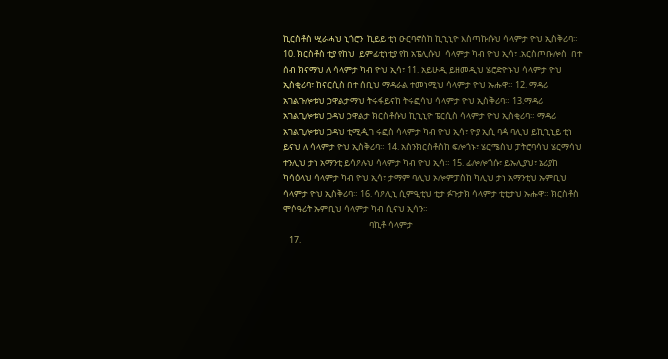ኪርስቶስ ሢራሓህ ኒጎሮን  ኪይይ ቲነ ዑርባኖስከ ኪኂኒዮ እስጣኩሱህ ሳላምታ ዮህ ኢስቅሪባ። 10. ክርስቶስ ቲያ የከህ  ይምፊቲነቲያ የከ አፔሊሱህ  ሳላምታ ካብ ዮህ ኢሳ፣ .አርስጦቡሎስ  በተ ሰብ ክናማህ ለ ሳላምታ ካብ ዮህ ኢሳ፣ 11. አይሁዲ ይዘመዲህ ሄሮድዮኑህ ሳላምታ ዮህ ኢስቂሪባ፣ ከናርሲስ በተ ሰቢህ ማዳራል ተመነሚህ ሳላምታ ዮህ ኡሑዋ። 12. ማዳሪ አገልጉሎቱህ ኃዋልታማህ ትሩፋይናከ ትሩፎሳህ ሳላምታ ዮህ ኢስቅሪባ። 13.ማዳሪ አገልጊሎቱህ ጋዳህ ኃዋልታ ክርስቶሱህ ኪኂኒዮ ፔርሲስ ሳላምታ ዮህ ኢስቂሪባ። ማዳሪ አገልጊሎቱህ ጋዳህ ቲሚዺገ ሩፎስ ሳላምታ ካብ ዮህ ኢሳ፣ ዮያ ኢሲ ባዻ ባሊህ ይኪኂኒይ ቲነ ይናህ ለ ሳላምታ ዮህ ኢስቅሪባ። 14. አስንክርስቶስከ ፍሎጎኑ፣ ሄርሜስህ ፓትሮባሳህ ሄርማሳህ ተንሊህ ታነ አማንቲ ይሳዖሉህ ሳላምታ ካብ ዮህ ኢሳ። 15. ፊሎሎጎሱ፣ ይኡሊያህ፣ ኔሪያከ ካሳዕላህ ሳላምታ ካብ ዮህ ኢሳ፣ ታማም ባሊህ ኦሎምፓስከ ካሊህ ታነ አማንቲህ ኡምቢህ ሳላምታ ዮህ ኢስቅሪባ። 16. ሳዖሊኒ ሲምዒቲህ ቲታ ፉጉታክ ሳላምታ ቲቲታህ ኡሑዋ። ክርስቶስ ሞሶዓሪት ኡምቢህ ሳላምታ ካብ ሲናህ ኢሳን።
                                           ባኪቶ ሳላምታ
   17.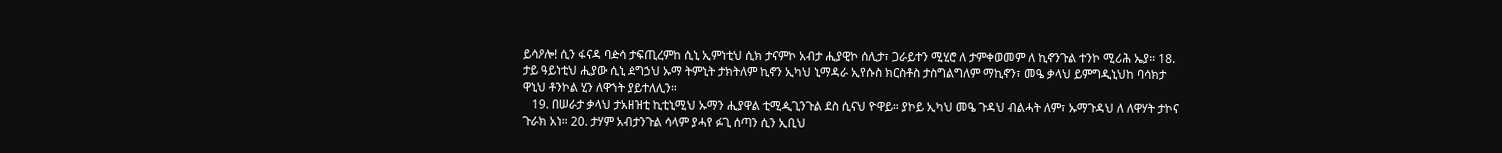ይሳዖሎ! ሲን ፋናዳ ባዽሳ ታፍጢረምከ ሲኒ ኢምነቲህ ሲክ ታናምኮ አብታ ሒያዊኮ ሰሊታ፣ ጋራይተን ሚሂሮ ለ ታምቀወመም ለ ኪኖንጉል ተንኮ ሚሪሕ ኤያ። 18. ታይ ዓይነቲህ ሒያው ሲኒ ዸግኃህ ኡማ ትምኒት ታክትለም ኪኖን ኢካህ ኒማዳራ ኢየሱስ ክርስቶስ ታስግልግለም ማኪኖን፣ መዔ ቃላህ ይምግዲኒህከ ባሳክታ ዋኒህ ቶንኮል ሂን ለዋኀት ያይተለሊን።
   19. በሠራታ ቃላህ ታአዘዝቲ ኪቲኒሚህ ኡማን ሒያዋል ቲሚዺጊንጉል ደስ ሲናህ ዮዋይ። ያኮይ ኢካህ መዔ ጉዳህ ብልሓት ለም፣ ኡማጉዳህ ለ ለዋሃት ታኮና ጉራክ አነ። 20. ታሃም አብታንጉል ሳላም ያሓየ ፉጊ ሰጣን ሲን ኢቢህ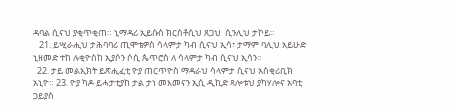ዳባል ሲናህ ያቂጥቂጠ። ኒማዳሪ ኢይሱስ ክርስቶሲህ ጸጋህ  ሲንሊህ ታኮይ።
   21. ይሢራሒህ ታሕባባሪ ጢሞቴዎስ ሳላምታ ካብ ሲናህ ኢሳ፣ ታማም ባሊህ አይሁድ ኒዘመድ ተከ ሉቂዮስከ ኢያሶን ሶሲ ጴጥሮስ ለ ሳላምታ ካብ ሲናህ ኢሳን።
  22. ታይ መልኢክት ይጽሒፈቲ ዮያ ጠርጥዮስ ማዳራህ ሳላምታ ሲናህ አስቂሪቢክ አኒዮ። 23. ዮያ ካዶ ይሓታቲያከ ታል ታነ መእመናን ኢሲ ዲኪድ ጻሎቱህ ያካሃሎና አባቲ ጋይያስ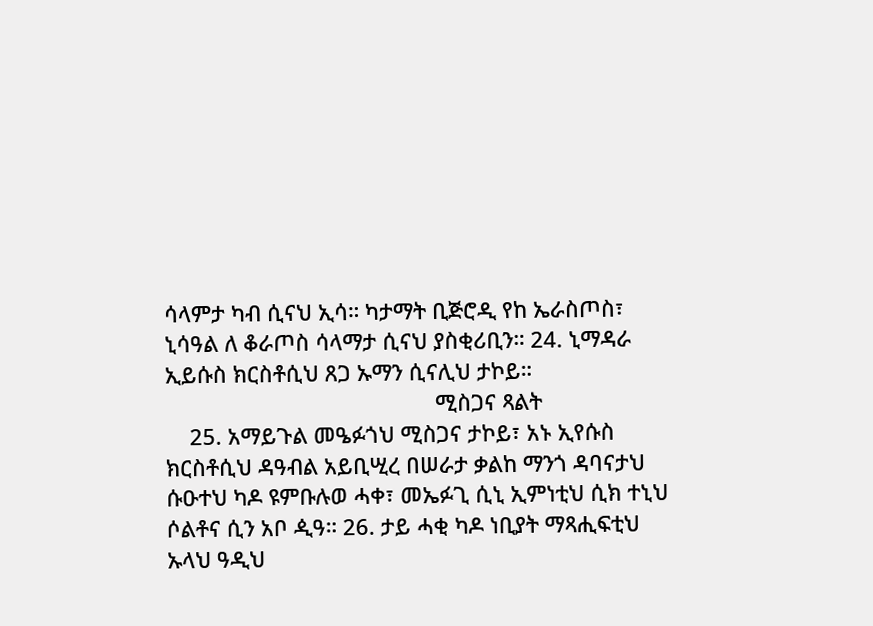ሳላምታ ካብ ሲናህ ኢሳ። ካታማት ቢጅሮዲ የከ ኤራስጦስ፣ ኒሳዓል ለ ቆራጦስ ሳላማታ ሲናህ ያስቂሪቢን። 24. ኒማዳራ ኢይሱስ ክርስቶሲህ ጸጋ ኡማን ሲናሊህ ታኮይ።
                                             ሚስጋና ጻልት
    25. አማይጉል መዔፉጎህ ሚስጋና ታኮይ፣ አኑ ኢየሱስ ክርስቶሲህ ዳዓብል አይቢሢረ በሠራታ ቃልከ ማንጎ ዳባናታህ ሱዑተህ ካዶ ዩምቡሉወ ሓቀ፣ መኤፉጊ ሲኒ ኢምነቲህ ሲክ ተኒህ ሶልቶና ሲን አቦ ዺዓ። 26. ታይ ሓቂ ካዶ ነቢያት ማጻሒፍቲህ ኡላህ ዓዲህ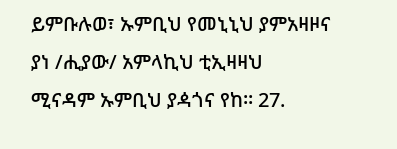ይምቡሉወ፣ ኡምቢህ የመኒኒህ ያምአዛዞና ያነ /ሒያው/ አምላኪህ ቲኢዛዛህ ሚናዳም ኡምቢህ ያዻጎና የከ። 27.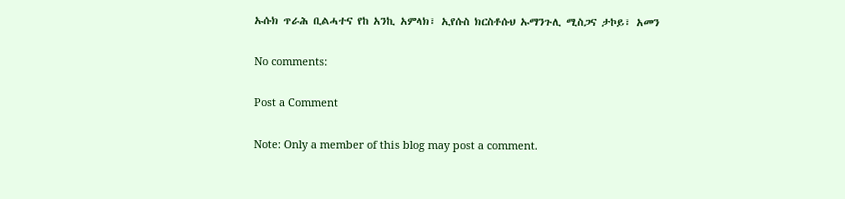ኡሱክ ጥራሕ ቢልሓተና የከ አንኪ አምላክ፣ ኢየሱስ ክርስቶሱህ ኡማንጉሊ ሚስጋና ታኮይ፣ አመን

No comments:

Post a Comment

Note: Only a member of this blog may post a comment.